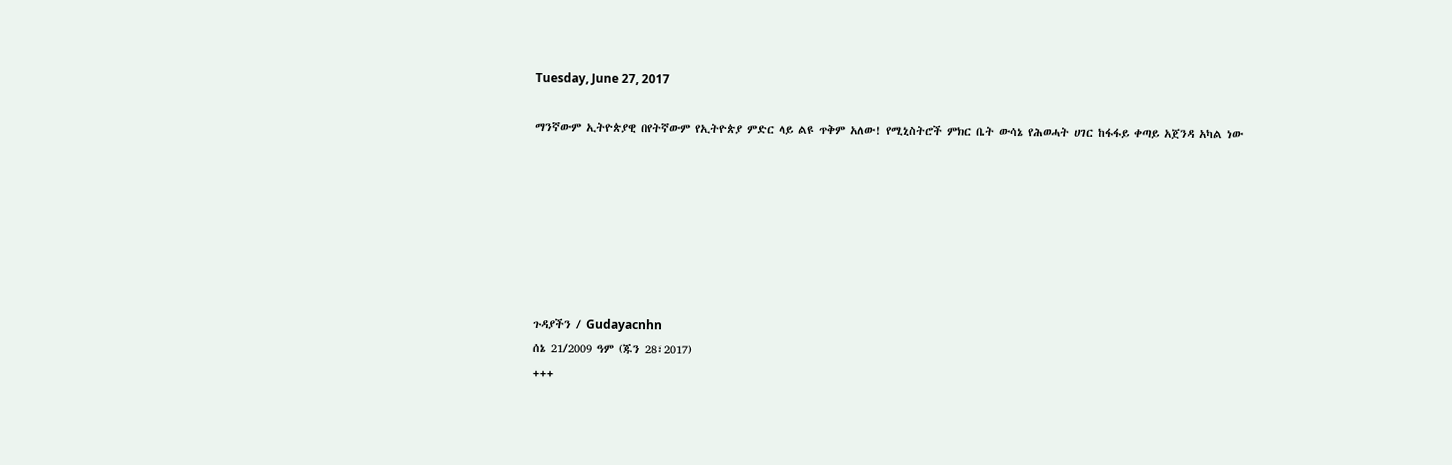Tuesday, June 27, 2017

ማንኛውም ኢትዮጵያዊ በየትኛውም የኢትዮጵያ ምድር ላይ ልዩ ጥቅም አለው! የሚኒስትሮች ምክር ቤት ውሳኔ የሕወሓት ሀገር ከፋፋይ ቀጣይ አጀንዳ አካል ነው







ጉዳያችን / Gudayacnhn
ሰኔ 21/2009 ዓም (ጁን 28፣2017)
+++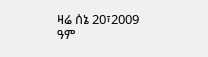ዛሬ ሰኔ 20፣2009 ዓም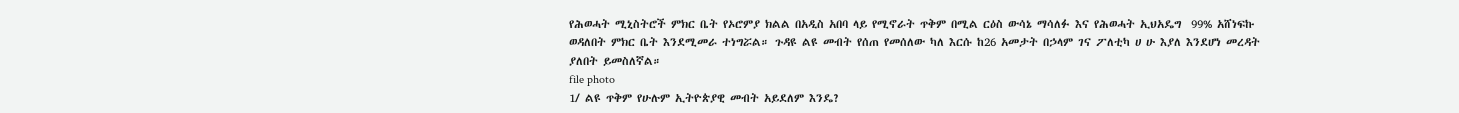የሕወሓት ሚኒስትሮች ምክር ቤት የኦሮምያ ክልል በአዲስ አበባ ላይ የሚኖራት ጥቅም በሚል ርዕስ ውሳኔ ማሳለፉ እና የሕወሓት ኢህአዴግ  99% አሸነፍኩ ወዳለበት ምክር ቤት እንደሚመራ ተነግሯል። ጉዳዩ ልዩ መብት የሰጠ የመሰለው ካለ እርሱ ከ26 አመታት በኃላም ገና ፖለቲካ ሀ ሁ እያለ እንደሆነ መረዳት ያለበት ይመስለኛል።
file photo
1/ ልዩ ጥቅም የሁሉም ኢትዮጵያዊ መብት አይደለም እንዴ?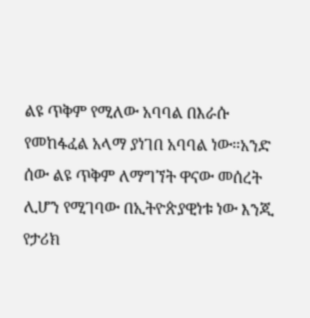ልዩ ጥቅም የሚለው አባባል በእራሱ የመከፋፈል አላማ ያነገበ አባባል ነው።አንድ ሰው ልዩ ጥቅም ለማግኘት ዋናው መሰረት ሊሆን የሚገባው በኢትዮጵያዊነቱ ነው እንጂ የታሪክ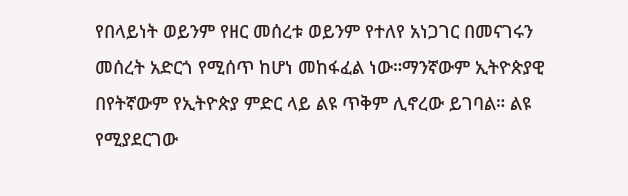የበላይነት ወይንም የዘር መሰረቱ ወይንም የተለየ አነጋገር በመናገሩን መሰረት አድርጎ የሚሰጥ ከሆነ መከፋፈል ነው።ማንኛውም ኢትዮጵያዊ በየትኛውም የኢትዮጵያ ምድር ላይ ልዩ ጥቅም ሊኖረው ይገባል። ልዩ የሚያደርገው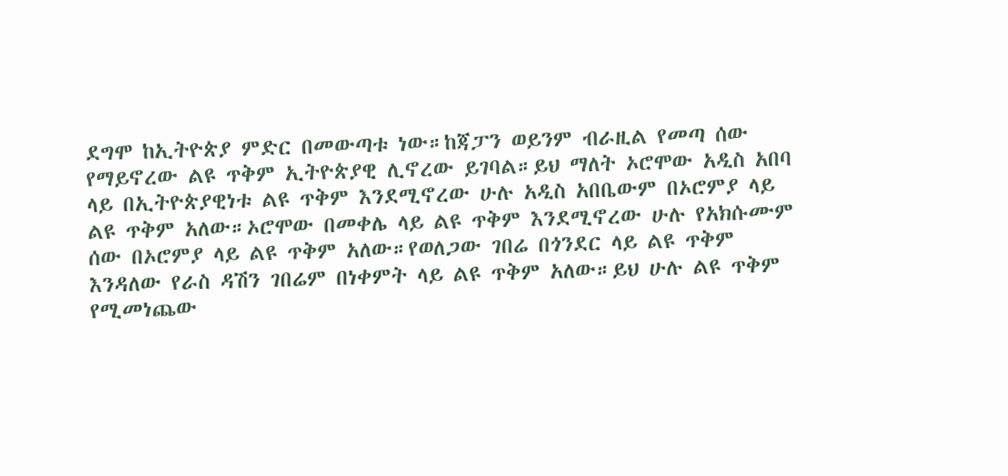ደግሞ ከኢትዮጵያ ምድር በመውጣቱ ነው።ከጃፓን ወይንም ብራዚል የመጣ ሰው የማይኖረው ልዩ ጥቅም ኢትዮጵያዊ ሊኖረው ይገባል።ይህ ማለት ኦሮሞው አዲስ አበባ ላይ በኢትዮጵያዊነቱ ልዩ ጥቅም እንደሚኖረው ሁሉ አዲስ አበቤውም በኦሮምያ ላይ ልዩ ጥቅም አለው።ኦሮሞው በመቀሌ ላይ ልዩ ጥቅም እንደሚኖረው ሁሉ የአክሱሙም ሰው በኦሮምያ ላይ ልዩ ጥቅም አለው።የወለጋው ገበሬ በጎንደር ላይ ልዩ ጥቅም እንዳለው የራስ ዳሽን ገበሬም በነቀምት ላይ ልዩ ጥቅም አለው።ይህ ሁሉ ልዩ ጥቅም የሚመነጨው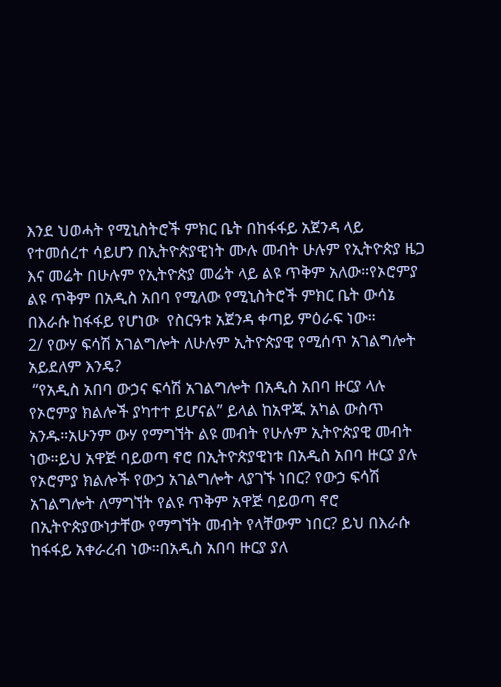እንደ ህወሓት የሚኒስትሮች ምክር ቤት በከፋፋይ አጀንዳ ላይ የተመሰረተ ሳይሆን በኢትዮጵያዊነት ሙሉ መብት ሁሉም የኢትዮጵያ ዜጋ እና መሬት በሁሉም የኢትዮጵያ መሬት ላይ ልዩ ጥቅም አለው።የኦሮምያ ልዩ ጥቅም በአዲስ አበባ የሚለው የሚኒስትሮች ምክር ቤት ውሳኔ  በእራሱ ከፋፋይ የሆነው  የስርዓቱ አጀንዳ ቀጣይ ምዕራፍ ነው።
2/ የውሃ ፍሳሽ አገልግሎት ለሁሉም ኢትዮጵያዊ የሚሰጥ አገልግሎት አይደለም እንዴ?
 “የአዲስ አበባ ውኃና ፍሳሽ አገልግሎት በአዲስ አበባ ዙርያ ላሉ የኦሮምያ ክልሎች ያካተተ ይሆናል” ይላል ከአዋጁ አካል ውስጥ አንዱ።አሁንም ውሃ የማግኘት ልዩ መብት የሁሉም ኢትዮጵያዊ መብት ነው።ይህ አዋጅ ባይወጣ ኖሮ በኢትዮጵያዊነቱ በአዲስ አበባ ዙርያ ያሉ የኦሮምያ ክልሎች የውኃ አገልግሎት ላያገኙ ነበር? የውኃ ፍሳሽ አገልግሎት ለማግኘት የልዩ ጥቅም አዋጅ ባይወጣ ኖሮ በኢትዮጵያውነታቸው የማግኘት መብት የላቸውም ነበር? ይህ በእራሱ ከፋፋይ አቀራረብ ነው።በአዲስ አበባ ዙርያ ያለ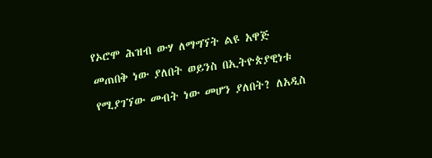የኦሮሞ ሕዝብ ውሃ ለማግኘት ልዩ አዋጅ መጠበቅ ነው ያለበት ወይንስ በኢትዮጵያዊነቱ የሚያገኘው መብት ነው መሆን ያለበት? ለአዲስ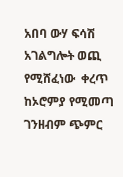አበባ ውሃ ፍሳሽ አገልግሎት ወጪ የሚሸፈነው  ቀረጥ  ከኦሮምያ የሚመጣ ገንዘብም ጭምር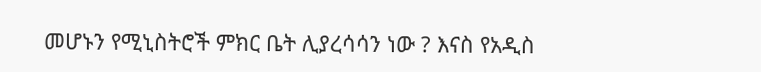መሆኑን የሚኒስትሮች ምክር ቤት ሊያረሳሳን ነው ? እናስ የአዲስ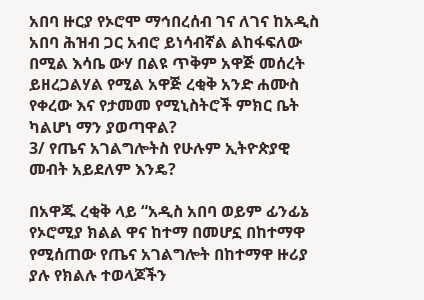አበባ ዙርያ የኦሮሞ ማኅበረሰብ ገና ለገና ከአዲስ አበባ ሕዝብ ጋር አብሮ ይነሳብኛል ልከፋፍለው በሚል እሳቤ ውሃ በልዩ ጥቅም አዋጅ መሰረት ይዘረጋልሃል የሚል አዋጅ ረቂቅ አንድ ሐሙስ የቀረው እና የታመመ የሚኒስትሮች ምክር ቤት ካልሆነ ማን ያወጣዋል?
3/ የጤና አገልግሎትስ የሁሉም ኢትዮጵያዊ መብት አይደለም እንዴ?

በአዋጁ ረቂቅ ላይ “አዲስ አበባ ወይም ፊንፊኔ የኦሮሚያ ክልል ዋና ከተማ በመሆኗ በከተማዋ የሚሰጠው የጤና አገልግሎት በከተማዋ ዙሪያ ያሉ የክልሉ ተወላጆችን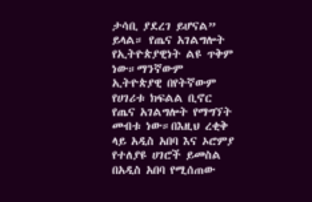ታሳቢ ያደረገ ይሆናል” ይላል። የጤና አገልግሎት የኢትዮጵያዊነት ልዩ ጥቅም ነው።ማንኛውም ኢትዮጵያዊ በየትኛውም የሀገሪቱ ክፍልል ቢኖር የጤና አገልግሎት የማግኘት መብቱ ነው።በእዚህ ረቂቅ ላይ አዲስ አበባ እና ኦሮምያ የተለያዩ ሀገሮች ይመስል በአዲስ አበባ የሚሰጠው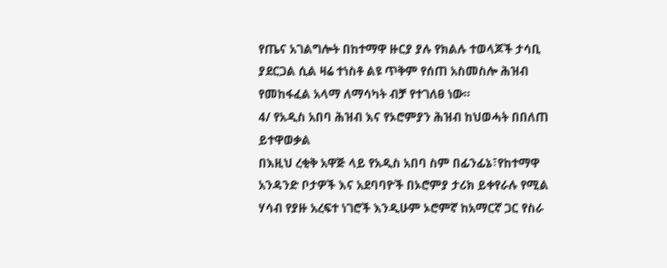የጤና አገልግሎት በከተማዋ ዙርያ ያሉ የክልሉ ተወላጆች ታሳቢ ያደርጋል ሲል ዛሬ ተነስቶ ልዩ ጥቅም የሰጠ አስመስሎ ሕዝብ የመከፋፈል አላማ ለማሳካት ብቻ የተገለፀ ነው።
4/ የአዲስ አበባ ሕዝብ እና የኦሮምያን ሕዝብ ከህወሓት በበለጠ ይተዋወቃል
በእዚህ ረቂቅ አዋጅ ላይ የአዲስ አበባ ስም በፊንፊኔ፣የከተማዋ አንዳንድ ቦታዎች እና አደባባዮች በኦሮምያ ታሪክ ይቀየራሉ የሚል ሃሳብ የያዙ አረፍተ ነገሮች እንዲሁም ኦሮምኛ ከአማርኛ ጋር የስራ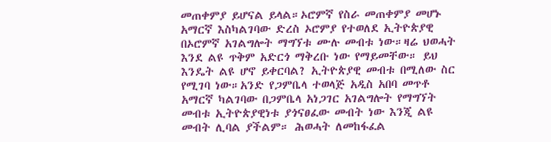መጠቀምያ ይሆናል ይላል።ኦሮምኛ የስራ መጠቀምያ መሆኑ አማርኛ እስካልገባው ድረስ ኦሮምያ የተወለደ ኢትዮጵያዊ በኦሮምኛ አገልግሎት ማግኘቱ ሙሉ መብቱ ነው።ዛሬ ህወሓት እንደ ልዩ ጥቅም አድርጎ ማቅረቡ ነው የማይመቸው። ይህ እንዴት ልዩ ሆኖ ይቀርባል? ኢትዮጵያዊ መብቱ በሚለው ስር የሚገባ ነው።አንድ የጋምቤላ ተወላጅ አዲስ አበባ መጥቶ አማርኛ ካልገባው በጋምቤላ አነጋገር አገልግሎት የማግኘት መብቱ ኢትዮጵያዊነቱ ያጎናፀፈው መብት ነው እንጂ ልዩ መብት ሊባል ያችልም። ሕወሓት ለመከፋፈል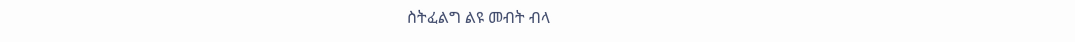ስትፈልግ ልዩ መብት ብላ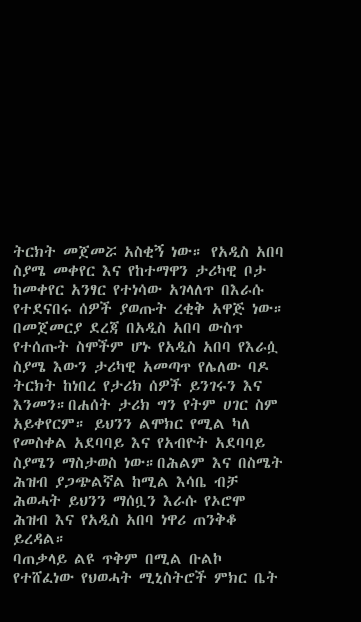ትርክት መጀመሯ አስቂኝ ነው። የአዲስ አበባ ስያሜ መቀየር እና የከተማዋን ታሪካዊ ቦታ ከመቀየር አንፃር የተነሳው አገላለጥ በእራሱ የተደናበሩ ሰዎች ያወጡት ረቂቅ አዋጅ ነው። በመጀመርያ ደረጃ በአዲስ አበባ ውስጥ የተሰጡት ስሞችም ሆኑ የአዲስ አበባ የእራሷ ስያሜ እውን ታሪካዊ አመጣጥ የሌለው ባዶ ትርክት ከነበረ የታሪክ ሰዎች ይንገሩን እና እንመን።በሐሰት ታሪክ ግን የትም ሀገር ስም አይቀየርም። ይህንን ልሞክር የሚል ካለ የመስቀል አደባባይ እና የአብዮት አደባባይ ስያሜን ማስታወስ ነው።በሕልም እና በስሜት ሕዝብ ያጋጭልኛል ከሚል እሳቤ ብቻ ሕወሓት ይህንን ማሰቧን እራሱ የኦሮሞ ሕዝብ እና የአዲስ አበባ ነዋሪ ጠንቅቆ ይረዳል።
ባጠቃላይ ልዩ ጥቅም በሚል ቡልኮ የተሸፈነው የህወሓት ሚኒስትሮች ምክር ቤት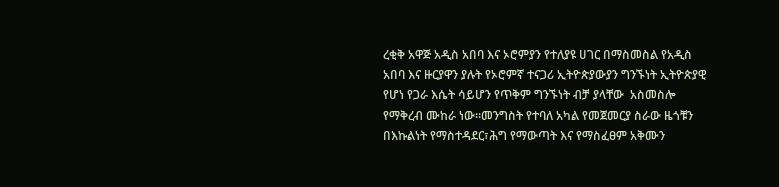ረቂቅ አዋጅ አዲስ አበባ እና ኦሮምያን የተለያዩ ሀገር በማስመስል የአዲስ አበባ እና ዙርያዋን ያሉት የኦሮምኛ ተናጋሪ ኢትዮጵያውያን ግንኙነት ኢትዮጵያዊ የሆነ የጋራ እሴት ሳይሆን የጥቅም ግንኙነት ብቻ ያላቸው  አስመስሎ የማቅረብ ሙከራ ነው።መንግስት የተባለ አካል የመጀመርያ ስራው ዜጎቹን በእኩልነት የማስተዳደር፣ሕግ የማውጣት እና የማስፈፀም አቅሙን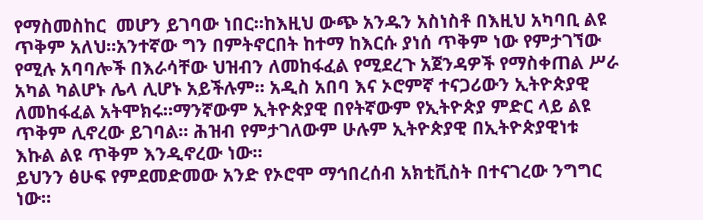የማስመስከር  መሆን ይገባው ነበር።ከእዚህ ውጭ አንዱን አስነስቶ በእዚህ አካባቢ ልዩ ጥቅም አለህ።አንተኛው ግን በምትኖርበት ከተማ ከእርሱ ያነሰ ጥቅም ነው የምታገኘው የሚሉ አባባሎች በእራሳቸው ህዝብን ለመከፋፈል የሚደረጉ አጀንዳዎች የማስቀጠል ሥራ አካል ካልሆኑ ሌላ ሊሆኑ አይችሉም። አዲስ አበባ እና ኦሮምኛ ተናጋሪውን ኢትዮጵያዊ ለመከፋፈል አትሞክሩ።ማንኛውም ኢትዮጵያዊ በየትኛውም የኢትዮጵያ ምድር ላይ ልዩ ጥቅም ሊኖረው ይገባል። ሕዝብ የምታገለውም ሁሉም ኢትዮጵያዊ በኢትዮጵያዊነቱ እኩል ልዩ ጥቅም እንዲኖረው ነው።
ይህንን ፅሁፍ የምደመድመው አንድ የኦሮሞ ማኅበረሰብ አክቲቪስት በተናገረው ንግግር ነው።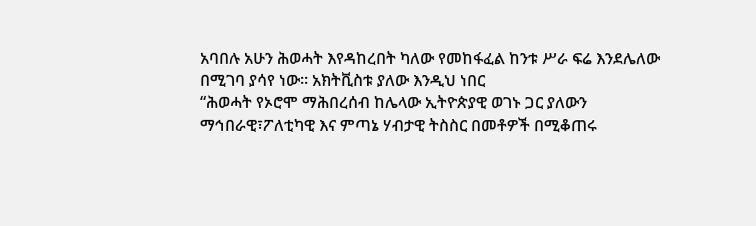አባበሉ አሁን ሕወሓት እየዳከረበት ካለው የመከፋፈል ከንቱ ሥራ ፍሬ እንደሌለው በሚገባ ያሳየ ነው። አክትቪስቱ ያለው እንዲህ ነበር
“ሕወሓት የኦሮሞ ማሕበረሰብ ከሌላው ኢትዮጵያዊ ወገኑ ጋር ያለውን ማኅበራዊ፣ፖለቲካዊ እና ምጣኔ ሃብታዊ ትስስር በመቶዎች በሚቆጠሩ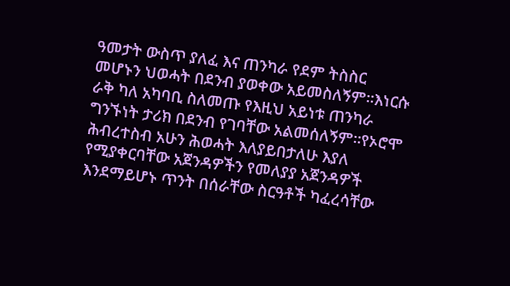ዓመታት ውስጥ ያለፈ እና ጠንካራ የደም ትስስር መሆኑን ህወሓት በደንብ ያወቀው አይመስለኝም።እነርሱ ራቅ ካለ አካባቢ ስለመጡ የእዚህ አይነቱ ጠንካራ ግንኙነት ታሪክ በደንብ የገባቸው አልመሰለኝም።የኦሮሞ ሕብረተስብ አሁን ሕወሓት እለያይበታለሁ እያለ የሚያቀርባቸው አጀንዳዎችን የመለያያ አጀንዳዎች እንደማይሆኑ ጥንት በሰራቸው ስርዓቶች ካፈረሳቸው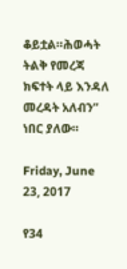ቆይቷል።ሕወሓት ትልቅ የመረጃ ክፍተት ላይ እንዳለ መረዳት አለብን” ነበር ያለው።

Friday, June 23, 2017

የ34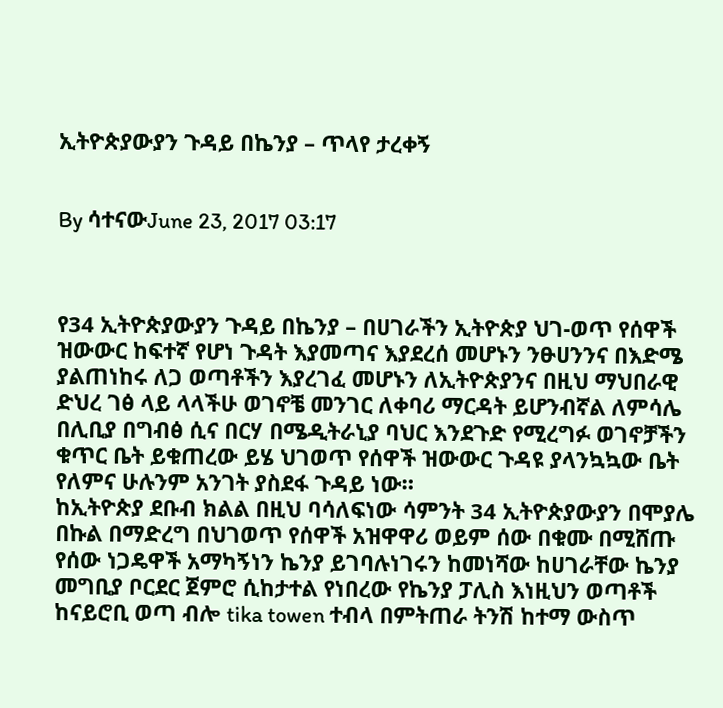ኢትዮጵያውያን ጉዳይ በኬንያ – ጥላየ ታረቀኝ


By ሳተናውJune 23, 2017 03:17



የ34 ኢትዮጵያውያን ጉዳይ በኬንያ – በሀገራችን ኢትዮጵያ ህገ-ወጥ የሰዋች ዝውውር ከፍተኛ የሆነ ጉዳት እያመጣና እያደረሰ መሆኑን ንፁሀንንና በእድሜ ያልጠነከሩ ለጋ ወጣቶችን እያረገፈ መሆኑን ለኢትዮጵያንና በዚህ ማህበራዊ ድህረ ገፅ ላይ ላላችሁ ወገኖቼ መንገር ለቀባሪ ማርዳት ይሆንብኛል ለምሳሌ በሊቢያ በግብፅ ሲና በርሃ በሜዲትራኒያ ባህር እንደጉድ የሚረግፉ ወገኖቻችን ቁጥር ቤት ይቁጠረው ይሄ ህገወጥ የሰዋች ዝውውር ጉዳዩ ያላንኳኳው ቤት የለምና ሁሉንም አንገት ያስደፋ ጉዳይ ነው።
ከኢትዮጵያ ደቡብ ክልል በዚህ ባሳለፍነው ሳምንት 34 ኢትዮጵያውያን በሞያሌ በኩል በማድረግ በህገወጥ የሰዋች አዝዋዋሪ ወይም ሰው በቁሙ በሚሸጡ የሰው ነጋዴዋች አማካኝነን ኬንያ ይገባሉነገሩን ከመነሻው ከሀገራቸው ኬንያ መግቢያ ቦርደር ጀምሮ ሲከታተል የነበረው የኬንያ ፓሊስ እነዚህን ወጣቶች ከናይሮቢ ወጣ ብሎ tika towen ተብላ በምትጠራ ትንሽ ከተማ ውስጥ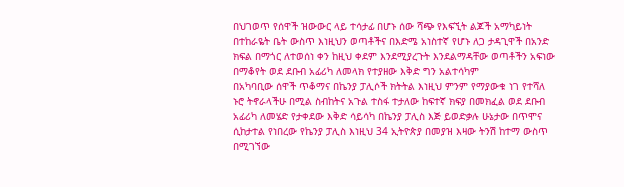በህገወጥ የሰዋች ዝውውር ላይ ተሳታፊ በሆኑ ሰው ሻጭ የእፍኚት ልጆች አማካይነት በተከራዬት ቤት ውስጥ እነዚህን ወጣቶችና በእድሜ አነስተኛ የሆኑ ለጋ ታዳጊዋች በአንድ ክፍል በማጎር ለተወሰነ ቀን ከዚህ ቀደም እንደሚያረጉት እንደልማዳቸው ወጣቶችን አፍነው በማቆየት ወደ ደቡብ አፊሪካ ለመላክ የተያዘው እቅድ ግን አልተሳካም
በአካባቢው ሰዋች ጥቆማና በኬንያ ፓሊሶች ክትትል እነዚህ ምንም የማያውቁ ነገ የተሻለ ኑሮ ትኖራላችሁ በሚል ስብከትና አጉል ተስፋ ተታለው ከፍተኛ ክፍያ በመክፈል ወደ ደቡብ አፊሪካ ለመሄድ የታቀደው እቅድ ሳይሳካ በኬንያ ፓሊስ እጅ ይወድቃሉ ሁኔታው በጥሞና ሲከታተል የነበረው የኬንያ ፓሊስ እነዚህ 34 ኢትዮጵያ በመያዝ እዛው ትንሽ ከተማ ውስጥ በሚገኘው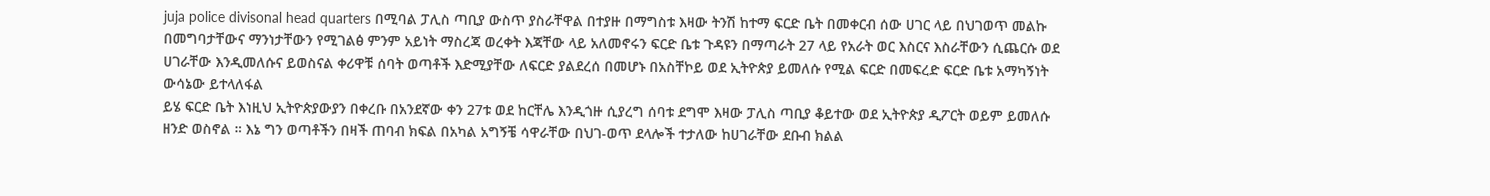juja police divisonal head quarters በሚባል ፓሊስ ጣቢያ ውስጥ ያስራቸዋል በተያዙ በማግስቱ እዛው ትንሽ ከተማ ፍርድ ቤት በመቀርብ ሰው ሀገር ላይ በህገወጥ መልኩ በመግባታቸውና ማንነታቸውን የሚገልፅ ምንም አይነት ማስረጃ ወረቀት እጃቸው ላይ አለመኖሩን ፍርድ ቤቱ ጉዳዩን በማጣራት 27 ላይ የአራት ወር እስርና እስራቸውን ሲጨርሱ ወደ ሀገራቸው እንዲመለሱና ይወስናል ቀሪዋቹ ሰባት ወጣቶች እድሚያቸው ለፍርድ ያልደረሰ በመሆኑ በአስቸኮይ ወደ ኢትዮጵያ ይመለሱ የሚል ፍርድ በመፍረድ ፍርድ ቤቱ አማካኝነት ውሳኔው ይተላለፋል
ይሄ ፍርድ ቤት እነዚህ ኢትዮጵያውያን በቀረቡ በአንደኛው ቀን 27ቱ ወደ ከርቸሌ እንዲጎዙ ሲያረግ ሰባቱ ደግሞ እዛው ፓሊስ ጣቢያ ቆይተው ወደ ኢትዮጵያ ዲፖርት ወይም ይመለሱ ዘንድ ወስኖል ። እኔ ግን ወጣቶችን በዛች ጠባብ ክፍል በአካል አግኝቼ ሳዋራቸው በህገ-ወጥ ደላሎች ተታለው ከሀገራቸው ደቡብ ክልል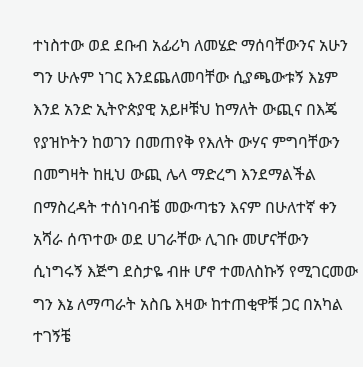ተነስተው ወደ ደቡብ አፊሪካ ለመሄድ ማሰባቸውንና አሁን ግን ሁሉም ነገር እንደጨለመባቸው ሲያጫውቱኝ እኔም እንደ አንድ ኢትዮጵያዊ አይዞቹህ ከማለት ውጪና በእጄ የያዝኮትን ከወገን በመጠየቅ የእለት ውሃና ምግባቸውን በመግዛት ከዚህ ውጪ ሌላ ማድረግ እንደማልችል በማስረዳት ተሰነባብቼ መውጣቴን እናም በሁለተኛ ቀን አሻራ ሰጥተው ወደ ሀገራቸው ሊገቡ መሆናቸውን ሲነግሩኝ እጅግ ደስታዬ ብዙ ሆኖ ተመለስኩኝ የሚገርመው ግን እኔ ለማጣራት አስቤ እዛው ከተጠቂዋቹ ጋር በአካል ተገኝቼ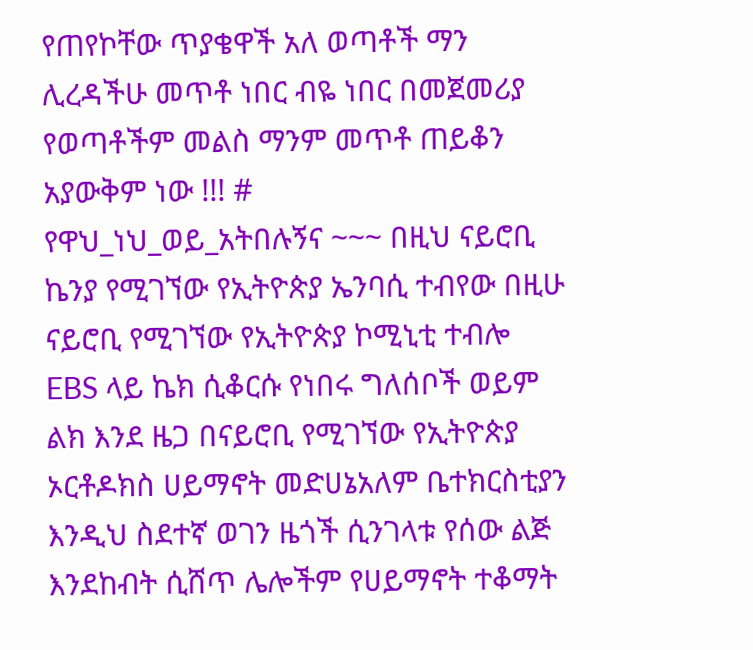የጠየኮቸው ጥያቄዋች አለ ወጣቶች ማን ሊረዳችሁ መጥቶ ነበር ብዬ ነበር በመጀመሪያ የወጣቶችም መልስ ማንም መጥቶ ጠይቆን አያውቅም ነው !!! #
የዋህ_ነህ_ወይ_አትበሉኝና ~~~ በዚህ ናይሮቢ ኬንያ የሚገኘው የኢትዮጵያ ኤንባሲ ተብየው በዚሁ ናይሮቢ የሚገኘው የኢትዮጵያ ኮሚኒቲ ተብሎ EBS ላይ ኬክ ሲቆርሱ የነበሩ ግለሰቦች ወይም ልክ እንደ ዜጋ በናይሮቢ የሚገኘው የኢትዮጵያ ኦርቶዶክስ ሀይማኖት መድሀኔአለም ቤተክርስቲያን እንዲህ ስደተኛ ወገን ዜጎች ሲንገላቱ የሰው ልጅ እንደከብት ሲሸጥ ሌሎችም የሀይማኖት ተቆማት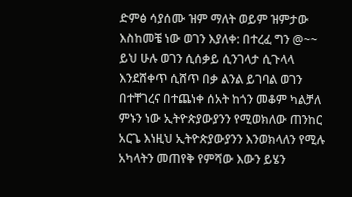ድምፅ ሳያሰሙ ዝም ማለት ወይም ዝምታው እስከመቼ ነው ወገን እያለቀ: በተረፈ ግን @~~ ይህ ሁሉ ወገን ሲሰቃይ ሲንገላታ ሲጉላላ እንደሸቀጥ ሲሸጥ በቃ ልንል ይገባል ወገን በተቸገረና በተጨነቀ ሰአት ከጎን መቆም ካልቻለ ምኑን ነው ኢትዮጵያውያንን የሚወክለው ጠንከር አርጌ እነዚህ ኢትዮጵያውያንን እንወክላለን የሚሉ አካላትን መጠየቅ የምሻው እውን ይሄን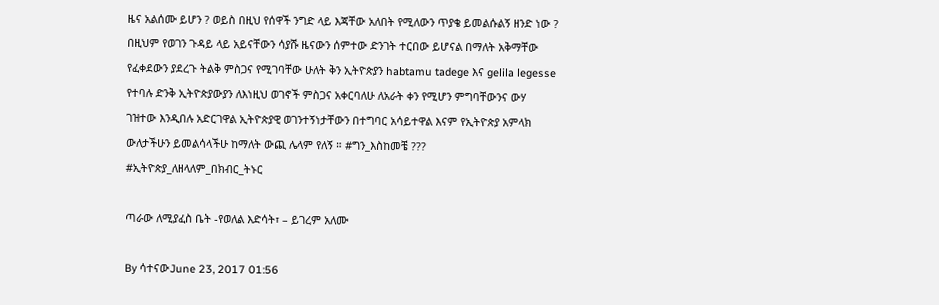ዜና አልሰሙ ይሆን ? ወይስ በዚህ የሰዋች ንግድ ላይ እጃቸው አለበት የሚለውን ጥያቄ ይመልሱልኝ ዘንድ ነው ? በዚህም የወገን ጉዳይ ላይ አይናቸውን ሳያሹ ዜናውን ሰምተው ድንገት ተርበው ይሆናል በማለት አቅማቸው የፈቀደውን ያደረጉ ትልቅ ምስጋና የሚገባቸው ሁለት ቅን ኢትዮጵያን habtamu tadege እና gelila legesse የተባሉ ድንቅ ኢትዮጵያውያን ለእነዚህ ወገኖች ምስጋና አቀርባለሁ ለአራት ቀን የሚሆን ምግባቸውንና ውሃ ገዝተው እንዲበሉ አድርገዋል ኢትዮጵያዊ ወገንተኝነታቸውን በተግባር አሳይተዋል እናም የኢትዮጵያ አምላክ ውለታችሁን ይመልሳላችሁ ከማለት ውጪ ሌላም የለኝ ። #ግን_እስከመቼ ??? #ኢትዮጵያ_ለዘላለም_በክብር_ትኑር

ጣራው ለሚያፈስ ቤት -የወለል እድሳት፣ – ይገረም አለሙ

By ሳተናውJune 23, 2017 01:56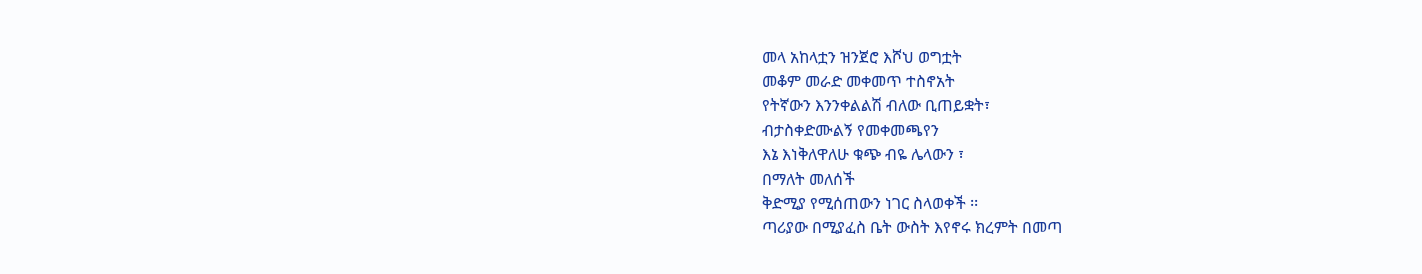መላ አከላቷን ዝንጀሮ እሾህ ወግቷት
መቆም መራድ መቀመጥ ተስኖአት
የትኛውን እንንቀልልሽ ብለው ቢጠይቋት፣
ብታስቀድሙልኝ የመቀመጫየን
እኔ እነቅለዋለሁ ቁጭ ብዬ ሌላውን ፣
በማለት መለሰች
ቅድሚያ የሚሰጠውን ነገር ስላወቀች ፡፡
ጣሪያው በሚያፈስ ቤት ውስት እየኖሩ ክረምት በመጣ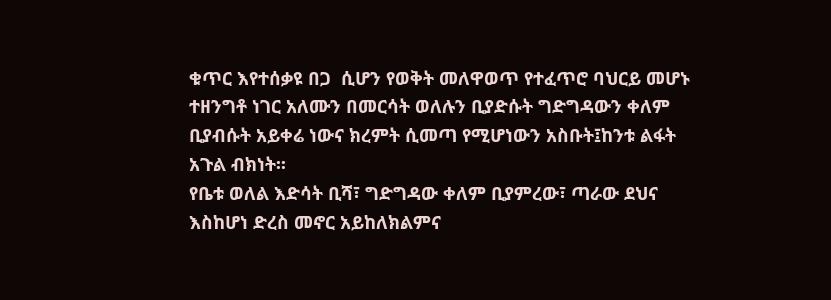ቁጥር እየተሰቃዩ በጋ  ሲሆን የወቅት መለዋወጥ የተፈጥሮ ባህርይ መሆኑ ተዘንግቶ ነገር አለሙን በመርሳት ወለሉን ቢያድሱት ግድግዳውን ቀለም ቢያብሱት አይቀሬ ነውና ክረምት ሲመጣ የሚሆነውን አስቡት፤ከንቱ ልፋት አጉል ብክነት፡፡
የቤቱ ወለል እድሳት ቢሻ፣ ግድግዳው ቀለም ቢያምረው፣ ጣራው ደህና እስከሆነ ድረስ መኖር አይከለክልምና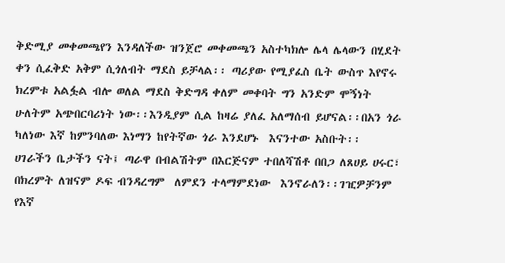ቅድሚያ መቀመጫየን እንዳለችው ዝንጀሮ መቀመጫን አስተካክሎ ሌላ ሌላውን በሂደት ቀን ሲፈቅድ አቅም ሲጎለብት ማደስ ይቻላል፡፡ ጣሪያው የሚያፈስ ቤት ውስጥ እየኖሩ ክረምቱ አልፏል ብሎ ወለል ማደስ ቅድግዳ ቀለም መቀባት ግን አንድም ሞኝነት ሁለትም አጭበርባሪነት ነው፡፡እንዲያም ሲል ከዛሬ ያለፈ አለማሰብ ይሆናል፡፡በአን ጎራ ካለነው እኛ ከምንባለው እነማን ከየትኛው ጎራ እንደሆኑ  እናንተው አስቡት፡፡
ሀገራችን ቤታችን ናት፤ ጣራዋ በብልሽትም በእርጅናም ተበለሻሽቶ በበጋ ለጸሀይ ሀሩር፣ በክረምት ለዝናም ዶፍ ብንዳረግም  ለምደን ተላማምደነው  እንኖራለን፡፡ገዢዎቻንም የእኛ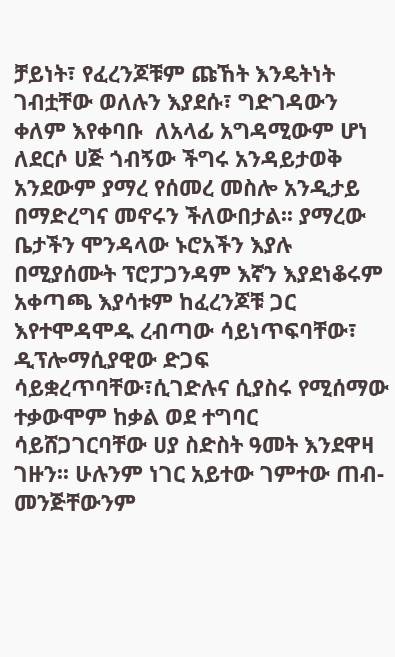ቻይነት፣ የፈረንጆቹም ጩኸት እንዴትነት ገብቷቸው ወለሉን እያደሱ፣ ግድገዳውን ቀለም እየቀባቡ  ለአላፊ አግዳሚውም ሆነ ለደርሶ ሀጅ ጎብኝው ችግሩ አንዳይታወቅ አንደውም ያማረ የሰመረ መስሎ አንዲታይ በማድረግና መኖሩን ችለውበታል፡፡ ያማረው ቤታችን ሞንዳላው ኑሮአችን እያሉ በሚያሰሙት ፕሮፓጋንዳም እኛን እያደነቆሩም አቀጣጫ እያሳቱም ከፈረንጆቹ ጋር እየተሞዳሞዱ ረብጣው ሳይነጥፍባቸው፣ ዲፕሎማሲያዊው ድጋፍ ሳይቋረጥባቸው፣ሲገድሉና ሲያስሩ የሚሰማው ተቃውሞም ከቃል ወደ ተግባር ሳይሸጋገርባቸው ሀያ ስድስት ዓመት እንደዋዛ ገዙን፡፡ ሁሉንም ነገር አይተው ገምተው ጠብ- መንጅቸውንም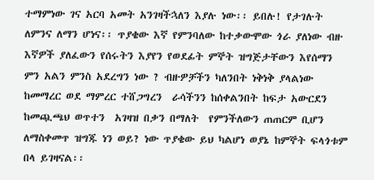ተማምነው ገና አርባ አመት አንገዛችኋለን እያሉ ነው፡፡ ይበሉ! የታገሉት ለምንና ለማን ሆነና፡፡ ጥያቄው እኛ የምንባለው ከተቃውሞው ጎራ ያለነው ብዙ እኛዎች ያለፈውን የሰሩትን እያየን የወደፊት ምኞት ዝግጅታቸውን እየሰማን ምን አልን ምንስ አደረግን ነው ? ብዙዎቻችን ካለንበት ነቅነቅ ያላልነው  ከመማረር ወደ ማምረር ተሸጋግረን  ራሳችንን ከሰቀልንበት ከፍታ አውርደን ከመጯጫህ ወጥተን  አገዛዝ በቃን በማለት  የምንችለውን ጠጠርም ቢሆን ለማስቀመጥ ዝግጁ ነን ወይ? ነው ጥያቄው ይህ ካልሆነ ወያኔ ከምኞት ፍላጎቱም በላ ይገዛናል፡፡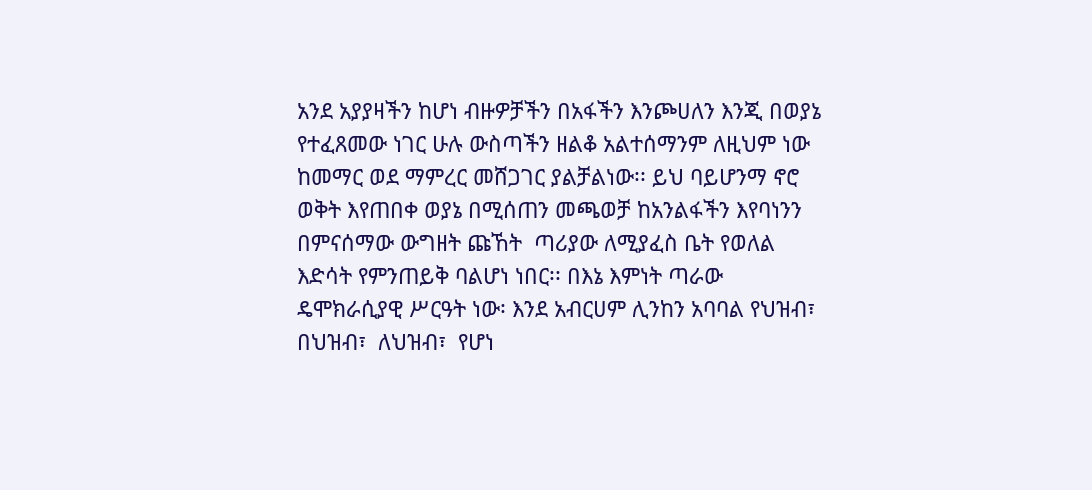አንደ አያያዛችን ከሆነ ብዙዎቻችን በአፋችን እንጮሀለን እንጂ በወያኔ የተፈጸመው ነገር ሁሉ ውስጣችን ዘልቆ አልተሰማንም ለዚህም ነው ከመማር ወደ ማምረር መሸጋገር ያልቻልነው፡፡ ይህ ባይሆንማ ኖሮ ወቅት እየጠበቀ ወያኔ በሚሰጠን መጫወቻ ከአንልፋችን እየባነንን በምናሰማው ውግዘት ጩኸት  ጣሪያው ለሚያፈስ ቤት የወለል እድሳት የምንጠይቅ ባልሆነ ነበር፡፡ በእኔ እምነት ጣራው ዴሞክራሲያዊ ሥርዓት ነው፡ እንደ አብርሀም ሊንከን አባባል የህዝብ፣ በህዝብ፣  ለህዝብ፣  የሆነ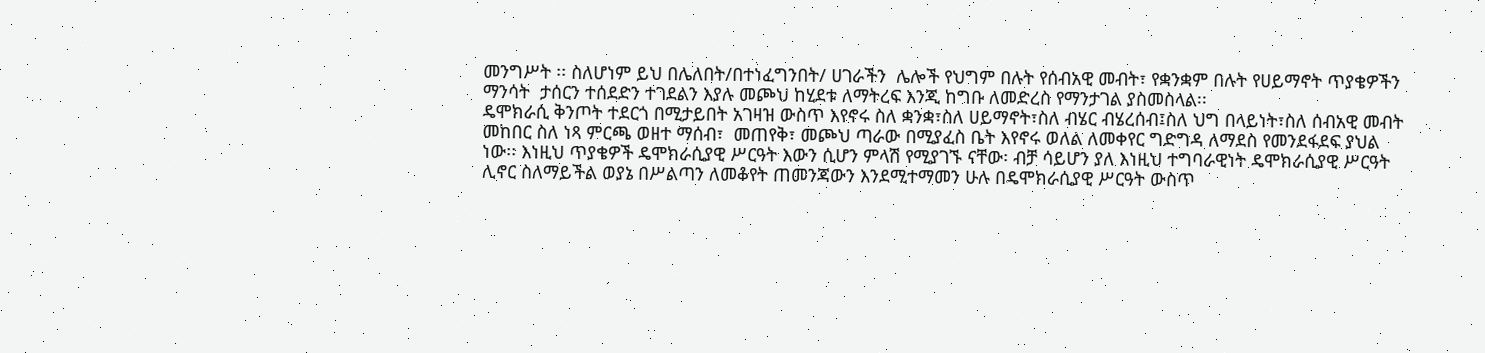መንግሥት ፡፡ ስለሆነም ይህ በሌለበት/በተነፈግንበት/ ሀገራችን  ሌሎች የህግም በሉት የሰብአዊ መብት፣ የቋንቋም በሉት የሀይማኖት ጥያቄዎችን ማንሳት  ታሰርን ተሰደድን ተገደልን እያሉ መጮህ ከሂደቱ ለማትረፍ እንጂ ከግቡ ለመድረስ የማንታገል ያስመስላል፡፡
ዴሞክራሲ ቅንጦት ተደርጎ በሚታይበት አገዛዝ ውስጥ እየኖሩ ስለ ቋንቋ፣ስለ ሀይማኖት፣ስለ ብሄር ብሄረሰብ፤ስለ ህግ በላይነት፣ስለ ሰብአዊ መብት መከበር ስለ ነጻ ምርጫ ወዘተ ማሰብ፣  መጠየቅ፣ መጮህ ጣራው በሚያፈስ ቤት እየኖሩ ወለል ለመቀየር ግድግዳ ለማደስ የመንደፋደፍ ያህል ነው፡፡ እነዚህ ጥያቄዎች ዴሞክራሲያዊ ሥርዓት እውን ሲሆን ምላሽ የሚያገኙ ናቸው፡ ብቻ ሳይሆን ያለ እነዚህ ተግባራዊነት ዴሞክራሲያዊ ሥርዓት ሊኖር ስለማይችል ወያኔ በሥልጣን ለመቆየት ጠመንጃውን እንደሚተማመን ሁሉ በዴሞክራሲያዊ ሥርዓት ውስጥ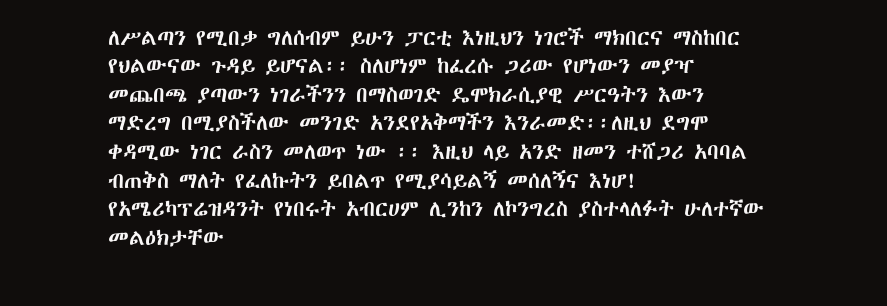ለሥልጣን የሚበቃ ግለሰብም ይሁን ፓርቲ እነዚህን ነገሮች ማክበርና ማስከበር የህልውናው ጉዳይ ይሆናል፡፡ ስለሆነም ከፈረሱ ጋሪው የሆነውን መያዣ መጨበጫ ያጣውን ነገራችንን በማስወገድ ዴሞክራሲያዊ ሥርዓትን እውን ማድረግ በሚያስችለው መንገድ አንደየአቅማችን እንራመድ፡፡ለዚህ ደግሞ ቀዳሚው ነገር ራስን መለወጥ ነው ፡፡ እዚህ ላይ አንድ ዘመን ተሸጋሪ አባባል ብጠቅስ ማለት የፈለኩትን ይበልጥ የሚያሳይልኝ መሰለኝና እነሆ!
የአሜሪካፕሬዝዳንት የነበሩት አብርሀም ሊንከን ለኮንግረስ ያስተላለፉት ሁለተኛው መልዕክታቸው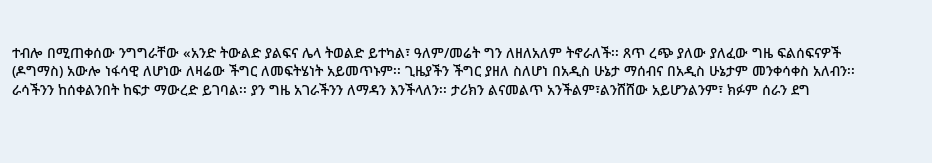ተብሎ በሚጠቀሰው ንግግራቸው «አንድ ትውልድ ያልፍና ሌላ ትወልድ ይተካል፣ ዓለም/መሬት ግን ለዘለአለም ትኖራለች፡፡ ጸጥ ረጭ ያለው ያለፈው ግዜ ፍልሰፍናዎች (ዶግማስ) አውሎ ነፋሳዊ ለሆነው ለዛሬው ችግር ለመፍትሄነት አይመጥኑም፡፡ ጊዜያችን ችግር ያዘለ ስለሆነ በአዲስ ሁኔታ ማሰብና በአዲስ ሁኔታም መንቀሳቀስ አለብን፡፡ ራሳችንን ከሰቀልንበት ከፍታ ማውረድ ይገባል፡፡ ያን ግዜ አገራችንን ለማዳን እንችላለን፡፡ ታሪክን ልናመልጥ አንችልም፣ልንሸሸው አይሆንልንም፣ ክፉም ሰራን ደግ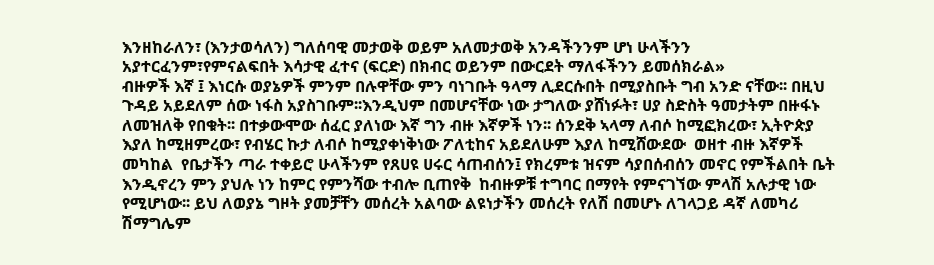እንዘከራለን፣ (እንታወሳለን) ግለሰባዊ መታወቅ ወይም አለመታወቅ አንዳችንንም ሆነ ሁላችንን አያተርፈንም፣የምናልፍበት እሳታዊ ፈተና (ፍርድ) በክብር ወይንም በውርደት ማለፋችንን ይመሰክራል»
ብዙዎች እኛ ፤ እነርሱ ወያኔዎች ምንም በሉዋቸው ምን ባነገቡት ዓላማ ሊደርሱበት በሚያስቡት ግብ አንድ ናቸው፡፡ በዚህ ጉዳይ አይደለም ሰው ነፋስ አያስገቡም፡፡እንዲህም በመሆናቸው ነው ታግለው ያሸነፉት፣ ሀያ ስድስት ዓመታትም በዙፋኑ ለመዝለቅ የበቁት፡፡ በተቃውሞው ሰፈር ያለነው እኛ ግን ብዙ እኛዎች ነን፡፡ ሰንደቅ ኣላማ ለብሶ ከሚፎክረው፣ ኢትዮጵያ እያለ ከሚዘምረው፣ የብሄር ኩታ ለብሶ ከሚያቀነቅነው ፖለቲከና አይደለሁም እያለ ከሚሸውደው  ወዘተ ብዙ እኛዎች መካከል  የቤታችን ጣራ ተቀይሮ ሁላችንም የጸሀዩ ሀሩር ሳጠብሰን፤ የክረምቱ ዝናም ሳያበሰብሰን መኖር የምችልበት ቤት እንዲኖረን ምን ያህሉ ነን ከምር የምንሻው ተብሎ ቢጠየቅ  ከብዙዎቹ ተግባር በማየት የምናገኘው ምላሽ አሉታዊ ነው የሚሆነው፡፡ ይህ ለወያኔ ግዞት ያመቻቸን መሰረት አልባው ልዩነታችን መሰረት የለሽ በመሆኑ ለገላጋይ ዳኛ ለመካሪ ሽማግሌም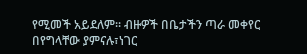የሚመች አይደለም፡፡ ብዙዎች በቤታችን ጣራ መቀየር በየግላቸው ያምናሉ፣ነገር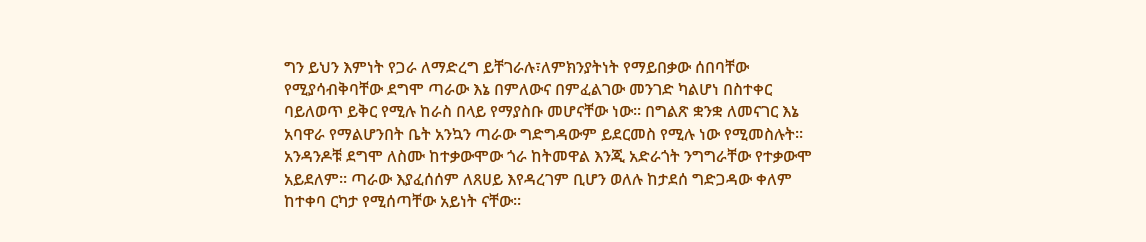ግን ይህን እምነት የጋራ ለማድረግ ይቸገራሉ፣ለምክንያትነት የማይበቃው ሰበባቸው የሚያሳብቅባቸው ደግሞ ጣራው እኔ በምለውና በምፈልገው መንገድ ካልሆነ በስተቀር ባይለወጥ ይቅር የሚሉ ከራስ በላይ የማያስቡ መሆናቸው ነው፡፡ በግልጽ ቋንቋ ለመናገር እኔ አባዋራ የማልሆንበት ቤት አንኳን ጣራው ግድግዳውም ይደርመስ የሚሉ ነው የሚመስሉት፡፡
አንዳንዶቹ ደግሞ ለስሙ ከተቃውሞው ጎራ ከትመዋል እንጂ አድራጎት ንግግራቸው የተቃውሞ አይደለም፡፡ ጣራው እያፈሰሰም ለጸሀይ እየዳረገም ቢሆን ወለሉ ከታደሰ ግድጋዳው ቀለም ከተቀባ ርካታ የሚሰጣቸው አይነት ናቸው፡፡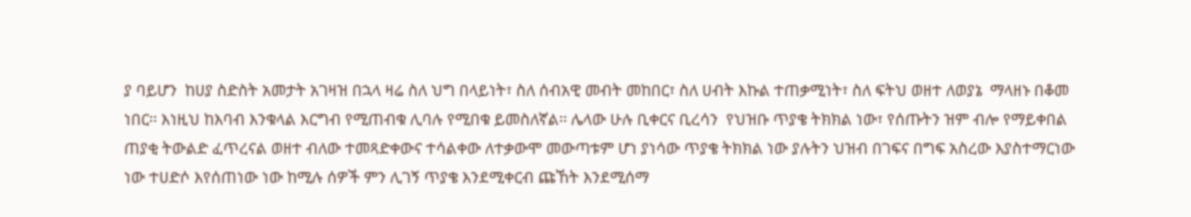ያ ባይሆን  ከሀያ ስድስት አመታት አገዛዝ በኋላ ዛሬ ስለ ህግ በላይነት፣ ስለ ሰብአዊ መብት መከበር፣ ስለ ሀብት እኩል ተጠቃሚነት፣ ስለ ፍትህ ወዘተ ለወያኔ  ማላዘኑ በቆመ ነበር፡፡ እነዚህ ከእባብ እንቁላል እርግብ የሚጠብቁ ሊባሉ የሚበቁ ይመስለኛል፡፡ ሌላው ሁሉ ቢቀርና ቢረሳን  የህዝቡ ጥያቄ ትክክል ነው፣ የሰጡትን ዝም ብሎ የማይቀበል ጠያቂ ትውልድ ፈጥረናል ወዘተ ብለው ተመጻድቀውና ተሳልቀው ለተቃውሞ መውጣቱም ሆነ ያነሳው ጥያቄ ትክክል ነው ያሉትን ህዝብ በገፍና በግፍ አስረው እያስተማርነው ነው ተሀድሶ እየሰጠነው ነው ከሚሉ ሰዎች ምን ሊገኝ ጥያቄ እንደሚቀርብ ጩኸት እንደሚሰማ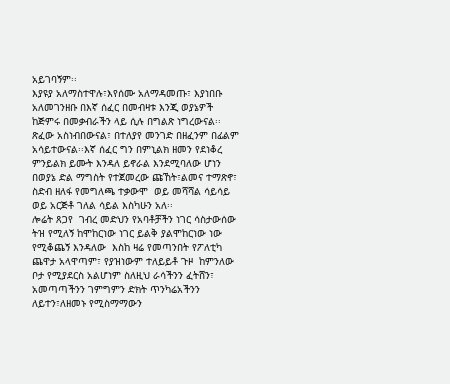አይገባኝም፡፡
እያዩያ አለማስተዋሉ፣እየሰሙ አለማዳመጡ፣ እያነበቡ አለመገንዘቡ በእኛ ሰፈር በመብዛቱ እንጂ ወያኔዎች ከጅምሩ በመቃብራችን ላይ ሲሉ በግልጽ ነግረውናል፡፡ጽፈው አስነብበውናል፣ በተለያየ መንገድ በዘፈንም በፊልም አሳይተውናል፡፡እኛ ሰፈር ግን በምኒልክ ዘመን የደነቆረ ምንይልክ ይሙት እንዳለ ይኖራል እንደሚባለው ሆነን በወያኔ ድል ማግስት የተጀመረው ጩኸት፣ልመና ተማጽኖ፣ ስድብ ዘለፋ የመግለጫ ተቃውሞ  ወይ መሻሻል ሳይሳይ ወይ አርጅቶ ገለል ሳይል እስካሁን አለ፡፡
ሎሬት ጸጋየ  ገብረ መድህን የአባቶቻችን ነገር ሳስታውሰው ትዝ የሚለኝ ከሞከርነው ነገር ይልቅ ያልሞከርነው ነው የሚቆጨኝ እንዳለው  እስከ ዛሬ የመጣንበት የፖለቲካ ጨዋታ አላዋጣም፣ የያዝነውም ተለይይቶ ጉዞ  ከምንለው ቦታ የሚያደርስ አልሆነም ስለዚህ ራሳችንን ፈትሸን፣ አመጣጣችንን ገምግምን ድክት ጥንካሬአችንን ለይተን፣ለዘመኑ የሚስማማውን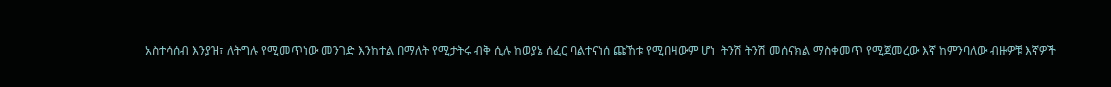አስተሳሰብ እንያዝ፣ ለትግሉ የሚመጥነው መንገድ እንከተል በማለት የሚታትሩ ብቅ ሲሉ ከወያኔ ሰፈር ባልተናነሰ ጩኸቱ የሚበዛውም ሆነ  ትንሽ ትንሽ መሰናክል ማስቀመጥ የሚጀመረው እኛ ከምንባለው ብዙዎቹ እኛዎች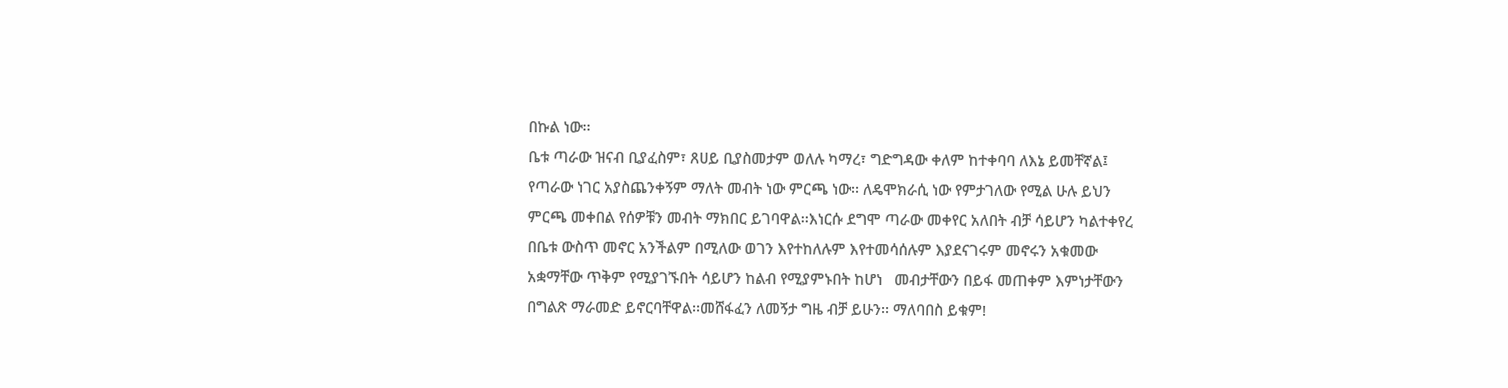በኩል ነው፡፡
ቤቱ ጣራው ዝናብ ቢያፈስም፣ ጸሀይ ቢያስመታም ወለሉ ካማረ፣ ግድግዳው ቀለም ከተቀባባ ለእኔ ይመቸኛል፤ የጣራው ነገር አያስጨንቀኝም ማለት መብት ነው ምርጫ ነው፡፡ ለዴሞክራሲ ነው የምታገለው የሚል ሁሉ ይህን ምርጫ መቀበል የሰዎቹን መብት ማክበር ይገባዋል፡፡እነርሱ ደግሞ ጣራው መቀየር አለበት ብቻ ሳይሆን ካልተቀየረ በቤቱ ውስጥ መኖር አንችልም በሚለው ወገን እየተከለሉም እየተመሳሰሉም እያደናገሩም መኖሩን አቁመው አቋማቸው ጥቅም የሚያገኙበት ሳይሆን ከልብ የሚያምኑበት ከሆነ   መብታቸውን በይፋ መጠቀም እምነታቸውን በግልጽ ማራመድ ይኖርባቸዋል፡፡መሸፋፈን ለመኝታ ግዜ ብቻ ይሁን፡፡ ማለባበስ ይቁም!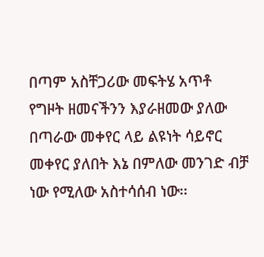በጣም አስቸጋሪው መፍትሄ አጥቶ የግዞት ዘመናችንን እያራዘመው ያለው በጣራው መቀየር ላይ ልዩነት ሳይኖር መቀየር ያለበት እኔ በምለው መንገድ ብቻ ነው የሚለው አስተሳሰብ ነው፡፡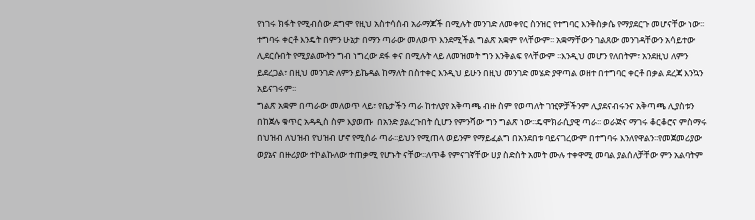የነገሩ ክፋት የሚብሰው ደግሞ የዚህ አስተሳሰብ አራማጆች በሚሉት መንገድ ለመቀየር ስንዝር የተግባር እንቅስቃሴ የማያደርጉ መሆናቸው ነው፡፡ተግባሩ ቀርቶ እንዴት በምን ሁኔታ በማን ጣራው መለወጥ እንደሚችል ግልጽ አቋም የላቸውም፡፡ አቋማቸውን ገልጸው መንገዳቸውን አሳይተው ሊደርሱበት የሚያልሙትን ግብ ነግረው ደፋ ቀና በሚሉት ላይ ለመዝመት ግን እንቅልፍ የላቸውም ፡፡እንዲህ መሆን የለበትም፣ አንደዚህ ለምን ይደረጋል፣ በዚህ መንገድ ለምን ይኬዳል ከማለት በስተቀር እንዲህ ይሁን በዚህ መንገድ መሄድ ያዋጣል ወዘተ በተግባር ቀርቶ በቃል ደረጃ እንኳን አይናገሩም፡፡
ግልጽ አቋም በጣራው መለወጥ ላይ፣ የቤታችን ጣራ ከተለያየ አቅጣጫ ብዙ ስም የወጣለት ገዢዎቻችንም ሊያደናብሩንና አቅጣጫ ሊያስቱን በከጀሉ ቁጥር አዳዲስ ስም እያወጡ  በአንድ ያልረጉበት ሲሆን የምንሻው ግን ግልጽ ነው፡፡ዴሞክራሲያዊ ጣራ፡፡ ወራጅና ማገሩ ቆርቆሮና ምስማሩ በህዝብ ለህዝብ የህዝብ ሆኖ የሚሰራ ጣራ፡፡ይህን የሚጠላ ወይንም የማይፈልግ በአንደበቱ ባይናገረውም በተግባሩ እንለየዋልን፡፡የመጀመሪያው ወያኔና በዙሪያው ተኮልኩለው ተጠቃሚ የሆኑት ናቸው፡፡ለጥቆ የምናገኛቸው ሀያ ስድስት አመት ሙሉ ተቀዋሚ መባል ያልሰለቻቸው ምን አልባትም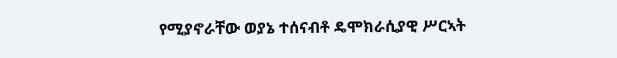የሚያኖራቸው ወያኔ ተሰናብቶ ዴሞክራሲያዊ ሥርኣት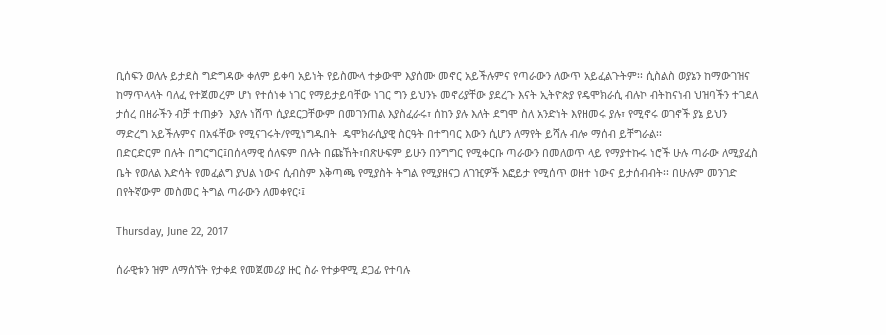ቢሰፍን ወለሉ ይታደስ ግድግዳው ቀለም ይቀባ አይነት የይስሙላ ተቃውሞ እያሰሙ መኖር አይችሉምና የጣራውን ለውጥ አይፈልጉትም፡፡ ሲስልስ ወያኔን ከማውገዝና ከማጥላላት ባለፈ የተጀመረም ሆነ የተሰነቀ ነገር የማይታይባቸው ነገር ግን ይህንኑ መኖሪያቸው ያደረጉ እናት ኢትዮጵያ የዴሞክራሲ ብሉኮ ብትከናነብ ህዝባችን ተገደለ ታሰረ በዘራችን ብቻ ተጠቃን  እያሉ ነሸጥ ሲያደርጋቸውም በመገንጠል እያስፈራሩ፣ ሰከን ያሉ እለት ደግሞ ስለ አንድነት እየዘመሩ ያሉ፣ የሚኖሩ ወገኖች ያኔ ይህን ማድረግ አይችሉምና በአፋቸው የሚናገሩት/የሚነግዱበት  ዴሞክራሲያዊ ስርዓት በተግባር እውን ሲሆን ለማየት ይሻሉ ብሎ ማሰብ ይቸግራል፡፡
በድርድርም በሉት በግርግር፤በሰላማዊ ሰለፍም በሉት በጩኸት፣በጽሁፍም ይሁን በንግግር የሚቀርቡ ጣራውን በመለወጥ ላይ የማያተኩሩ ነሮች ሁሉ ጣራው ለሚያፈስ ቤት የወለል እድሳት የመፈልግ ያህል ነውና ሲብስም እቅጣጫ የሚያስት ትግል የሚያዘናጋ ለገዢዎች እፎይታ የሚሰጥ ወዘተ ነውና ይታሰብብት፡፡ በሁሉም መንገድ በየትኛውም መስመር ትግል ጣራውን ለመቀየር፡፤

Thursday, June 22, 2017

ሰራዊቱን ዝም ለማሰኘት የታቀደ የመጀመሪያ ዙር ስራ የተቃዋሚ ደጋፊ የተባሉ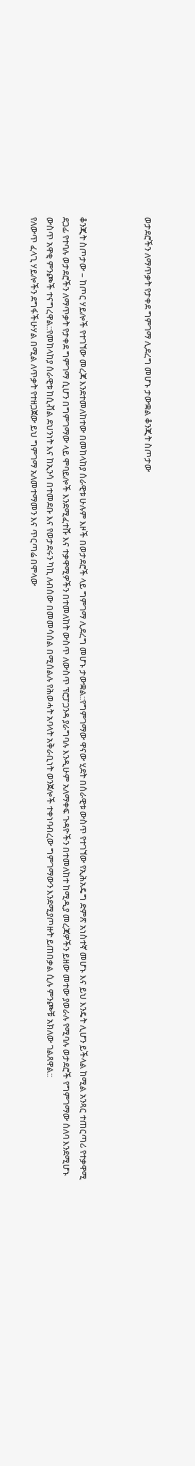ወታደሮችን ለማጥቃት የታቀደ ግምገማ ሊደረግ መሆኑ ታውቋል ቆንጂት ስጦታው



ቆንጂት ስጦታው – ከጦር ሃይሎች የተገኘው መረጃ እንደተመለከተው በመከላከያ ሰራዊቱ ሁሉም እዞች በወታደሮች ላይ ግምገማ ሊደረግ መሆኑ ታውቋል::የግምገማው ዋናው ሂደት በሰራዊቱ ውስጥ የተገኘው የኢሕአዴግ ድምጽ አነስተኛ መሆኑ እና ይህ እንዴት ሊሆን ይችላል ከሚል አንጻር ተጠርጣሪ የተቃዋሚ ደጋፊ የተባሉ ወታደሮችን ለማጥቃት የታቀደ ግምገማ ሲሆን በግምገማው ላይ ሞባይሎች እንደሚፈተሹ እና ተቃዋሚዎችን በተመለከት ውስጥ ለውስጥ ፕሮፓጋንዳ ያራግባሉ እንዲሁም አለማቀፍ ጉዳዮችን በተመለከተ ከሚዲያ መረጃዎችን ይዘው መተው ያወራሉ የሚባሉ ወታደሮች የግምገማው ሰለባ እንደሚሆኑ ውስጥ አዋቂ ምንጮች ተናግረዋል::የመከላከያ ሰራዊቱ ከሲቭል ደህንነት እና ከኢንሳ በተመደቡ እና የወታደሩን ካኪ ለብሰው በመመሳሰል በሚሰልሉ የሕወሓት አባላት አቅራቢነት ወንጀሎች ተቀነባብረው ግምገማውን እንደሚያጦዙት ይጠበቃል ሲሉ ምንጮቹ አክለው ገልጸዋል::
የለውጥ ፈላጊ ሃይሎችን ደግፋችሁሃል በሚል ለጥቃት የተዘጋጀው ይህ ግምገማ አለመተማመን እና ጥርጣሬ በሞላው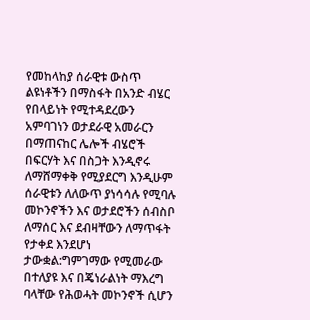የመከላከያ ሰራዊቱ ውስጥ ልዩነቶችን በማስፋት በአንድ ብሄር የበላይነት የሚተዳደረውን አምባገነን ወታደራዊ አመራርን በማጠናከር ሌሎች ብሄሮች በፍርሃት እና በስጋት እንዲኖሩ ለማሸማቀቅ የሚያደርግ እንዲሁም ሰራዊቱን ለለውጥ ያነሳሳሉ የሚባሉ መኮንኖችን እና ወታደሮችን ሰብስቦ ለማሰር እና ደብዛቸውን ለማጥፋት የታቀደ እንደሆነ ታውቋል:ግምገማው የሚመራው በተለያዩ እና በጄነራልነት ማእረግ ባላቸው የሕወሓት መኮንኖች ሲሆን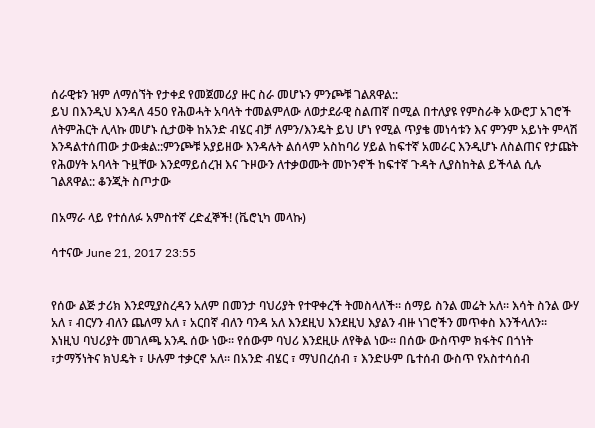ሰራዊቱን ዝም ለማሰኘት የታቀደ የመጀመሪያ ዙር ስራ መሆኑን ምንጮቹ ገልጸዋል::
ይህ በእንዲህ እንዳለ 450 የሕወሓት አባላት ተመልምለው ለወታደራዊ ስልጠኛ በሚል በተለያዩ የምስራቅ አውሮፓ አገሮች ለትምሕርት ሊላኩ መሆኑ ሲታወቅ ከአንድ ብሄር ብቻ ለምን/እንዴት ይህ ሆነ የሚል ጥያቄ መነሳቱን እና ምንም አይነት ምላሽ እንዳልተሰጠው ታውቋል::ምንጮቹ አያይዘው እንዳሉት ልሰላም አስከባሪ ሃይል ከፍተኛ አመራር እንዲሆኑ ለስልጠና የታጩት የሕወሃት አባላት ጉዟቸው እንደማይሰረዝ እና ጉዞውን ለተቃወሙት መኮንኖች ከፍተኛ ጉዳት ሊያስከትል ይችላል ሲሉ ገልጸዋል:: ቆንጂት ስጦታው

በአማራ ላይ የተሰለፉ አምስተኛ ረድፈኞች! (ቬሮኒካ መላኩ)

ሳተናው June 21, 2017 23:55


የሰው ልጅ ታሪክ እንደሚያስረዳን አለም በመንታ ባህሪያት የተዋቀረች ትመስላለች። ሰማይ ስንል መሬት አለ። እሳት ስንል ውሃ አለ ፣ ብርሃን ብለን ጨለማ አለ ፣ አርበኛ ብለን ባንዳ አለ እንደዚህ እንደዚህ እያልን ብዙ ነገሮችን መጥቀስ እንችላለን።
እነዚህ ባህሪያት መገለጫ አንዱ ሰው ነው። የሰውም ባህሪ እንደዚሁ ለየቅል ነው። በሰው ውስጥም ክፋትና በጎነት ፣ታማኝነትና ክህዴት ፣ ሁሉም ተቃርኖ አለ። በአንድ ብሄር ፣ ማህበረሰብ ፣ እንድሁም ቤተሰብ ውስጥ የአስተሳሰብ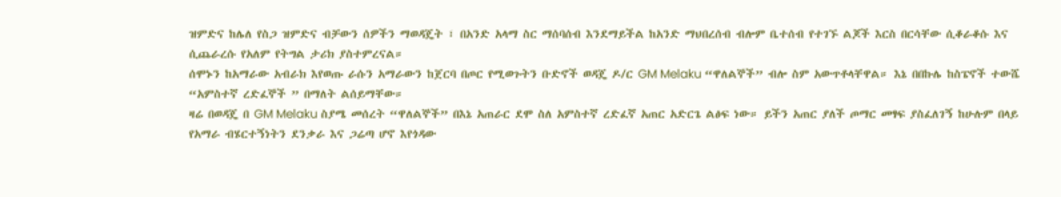ዝምድና ከሌለ የስጋ ዝምድና ብቻውን ሰዎችን ማወዳጄት ፣ በአንድ አላማ ስር ማሰባሰብ እንደማይችል ከአንድ ማህበረሰብ ብሎም ቤተሰብ የተገኙ ልጆች እርስ በርሳቸው ሲቆራቆሱ እና ሲጨራረሱ የአለም የትግል ታሪክ ያስተምረናል።
ሰሞኑን ከአማራው አብራክ እየወጡ ራሱን አማራውን ከጀርባ በጦር የሚወጉትን ቡድኖች ወዳጄ ዶ/ር GM Melaku “ዋለልኞች” ብሎ ስም አውጥቶላቸዋል። እኔ በበኩሌ ከስፔኖች ተውሼ “አምስተኛ ረድፈኞች ” በማለት ልሰይማቸው።
ዛሬ በወዳጄ በ GM Melaku ስያሜ መሰረት “ዋለልኞች” በእኔ አጠራር ደሞ ስለ አምስተኛ ረድፈኛ አጠር አድርጌ ልፅፍ ነው። ይችን አጠር ያለች ጦማር መፃፍ ያስፈለገኝ ከሁሉም በላይ የአማራ ብሄርተኝነትን ደንቃራ እና ጋሬጣ ሆኖ እየጎዳው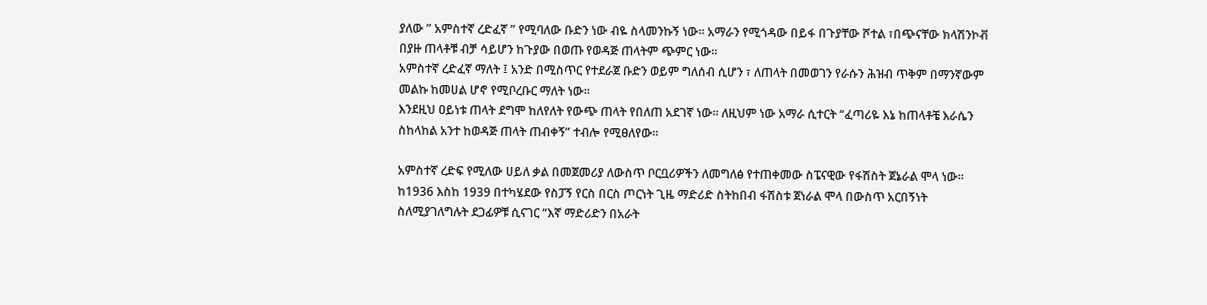ያለው ” አምስተኛ ረድፈኛ ” የሚባለው ቡድን ነው ብዬ ስላመንኩኝ ነው። አማራን የሚጎዳው በይፋ በጉያቸው ሾተል ፣በጭናቸው ክላሽንኮቭ በያዙ ጠላቶቹ ብቻ ሳይሆን ከጉያው በወጡ የወዳጅ ጠላትም ጭምር ነው።
አምስተኛ ረድፈኛ ማለት ፤ አንድ በሚስጥር የተደራጀ ቡድን ወይም ግለሰብ ሲሆን ፣ ለጠላት በመወገን የራሱን ሕዝብ ጥቅም በማንኛውም መልኩ ከመሀል ሆኖ የሚቦረቡር ማለት ነው።
እንደዚህ ዐይነቱ ጠላት ደግሞ ከለየለት የውጭ ጠላት የበለጠ አደገኛ ነው። ለዚህም ነው አማራ ሲተርት “ፈጣሪዬ እኔ ከጠላቶቼ እራሴን ስከላከል አንተ ከወዳጅ ጠላት ጠብቀኝ” ተብሎ የሚፀለየው።

አምስተኛ ረድፍ የሚለው ሀይለ ቃል በመጀመሪያ ለውስጥ ቦርቧሪዎችን ለመግለፅ የተጠቀመው ስፔናዊው የፋሽስት ጀኔራል ሞላ ነው። ከ1936 እስከ 1939 በተካሄደው የስፓኝ የርስ በርስ ጦርነት ጊዜ ማድሪድ ስትከበብ ፋሽስቱ ጀነራል ሞላ በውስጥ አርበኝነት ስለሚያገለግሉት ደጋፊዎቹ ሲናገር “እኛ ማድሪድን በአራት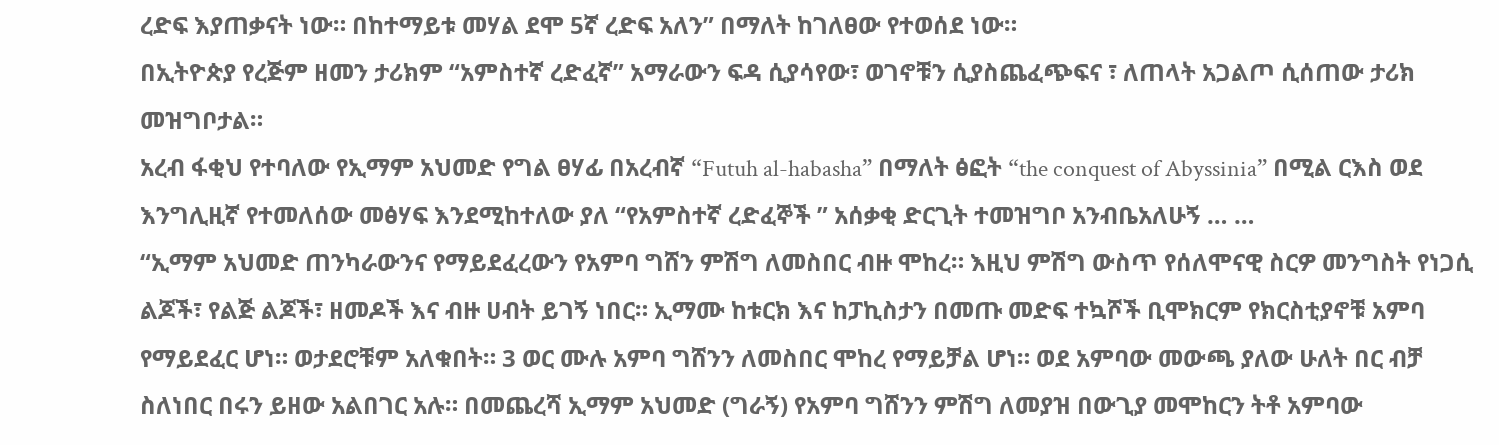ረድፍ እያጠቃናት ነው። በከተማይቱ መሃል ደሞ 5ኛ ረድፍ አለን” በማለት ከገለፀው የተወሰደ ነው።
በኢትዮጵያ የረጅም ዘመን ታሪክም “አምስተኛ ረድፈኛ” አማራውን ፍዳ ሲያሳየው፣ ወገኖቹን ሲያስጨፈጭፍና ፣ ለጠላት አጋልጦ ሲሰጠው ታሪክ መዝግቦታል።
አረብ ፋቂህ የተባለው የኢማም አህመድ የግል ፀሃፊ በአረብኛ “Futuh al-habasha” በማለት ፅፎት “the conquest of Abyssinia” በሚል ርእስ ወደ እንግሊዚኛ የተመለሰው መፅሃፍ እንደሚከተለው ያለ “የአምስተኛ ረድፈኞች ” አሰቃቂ ድርጊት ተመዝግቦ አንብቤአለሁኝ … …
“ኢማም አህመድ ጠንካራውንና የማይደፈረውን የአምባ ግሸን ምሽግ ለመስበር ብዙ ሞከረ። እዚህ ምሽግ ውስጥ የሰለሞናዊ ስርዎ መንግስት የነጋሲ ልጆች፣ የልጅ ልጆች፣ ዘመዶች እና ብዙ ሀብት ይገኝ ነበር። ኢማሙ ከቱርክ እና ከፓኪስታን በመጡ መድፍ ተኳሾች ቢሞክርም የክርስቲያኖቹ አምባ የማይደፈር ሆነ። ወታደሮቹም አለቁበት። 3 ወር ሙሉ አምባ ግሸንን ለመስበር ሞከረ የማይቻል ሆነ። ወደ አምባው መውጫ ያለው ሁለት በር ብቻ ስለነበር በሩን ይዘው አልበገር አሉ። በመጨረሻ ኢማም አህመድ (ግራኝ) የአምባ ግሸንን ምሽግ ለመያዝ በውጊያ መሞከርን ትቶ አምባው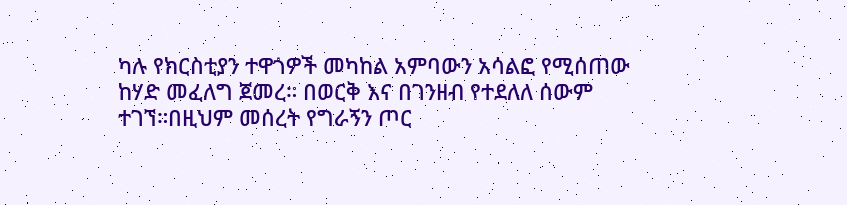ካሉ የክርስቲያን ተዋጎዎች መካከል አምባውን አሳልፎ የሚሰጠው ከሃድ መፈለግ ጀመረ። በወርቅ እና በገንዘብ የተደለለ ሰውም ተገኘ።በዚህም መሰረት የግራኝን ጦር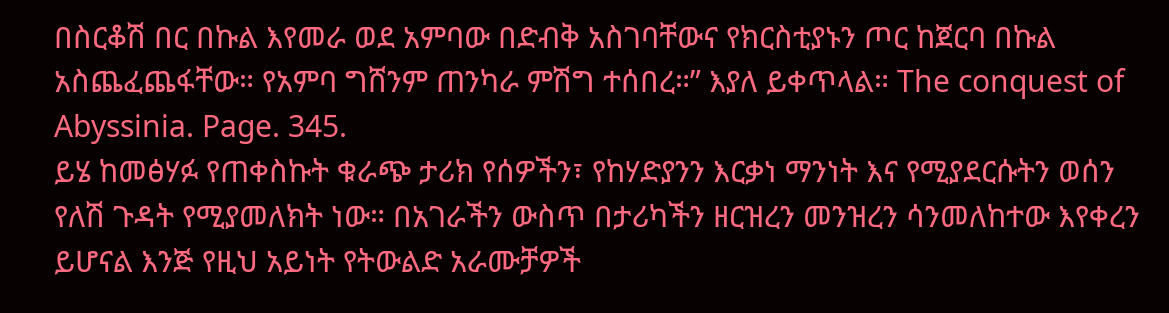በስርቆሽ በር በኩል እየመራ ወደ አምባው በድብቅ አስገባቸውና የክርስቲያኑን ጦር ከጀርባ በኩል አስጨፈጨፋቸው። የአምባ ግሸንም ጠንካራ ምሽግ ተሰበረ።” እያለ ይቀጥላል። The conquest of Abyssinia. Page. 345.
ይሄ ከመፅሃፉ የጠቀስኩት ቁራጭ ታሪክ የሰዎችን፣ የከሃድያንን እርቃነ ማንነት እና የሚያደርሱትን ወሰን የለሽ ጉዳት የሚያመለክት ነው። በአገራችን ውስጥ በታሪካችን ዘርዝረን መንዝረን ሳንመለከተው እየቀረን ይሆናል እንጅ የዚህ አይነት የትውልድ አራሙቻዎች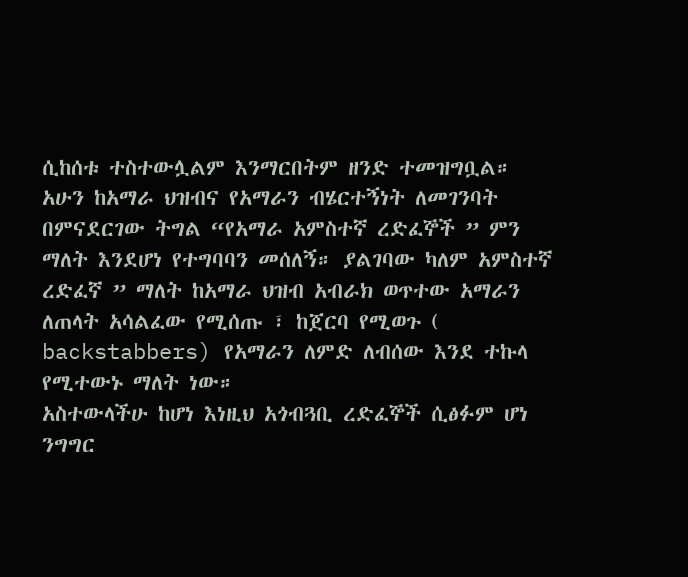ሲከሰቱ ተስተውሏልም እንማርበትም ዘንድ ተመዝግቧል።
አሁን ከአማራ ህዝብና የአማራን ብሄርተኝነት ለመገንባት በምናደርገው ትግል “የአማራ አምስተኛ ረድፈኞች ” ምን ማለት እንደሆነ የተግባባን መሰለኝ። ያልገባው ካለም አምስተኛ ረድፈኛ ” ማለት ከአማራ ህዝብ አብራክ ወጥተው አማራን ለጠላት አሳልፈው የሚሰጡ ፣ ከጀርባ የሚወጉ ( backstabbers) የአማራን ለምድ ለብሰው እንደ ተኩላ የሚተውኑ ማለት ነው።
አስተውላችሁ ከሆነ እነዚህ አጎብጓቢ ረድፈኞች ሲፅፉም ሆነ ንግግር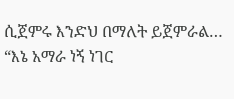ሲጀምሩ እንድህ በማለት ይጀምራል… “እኔ አማራ ነኝ ነገር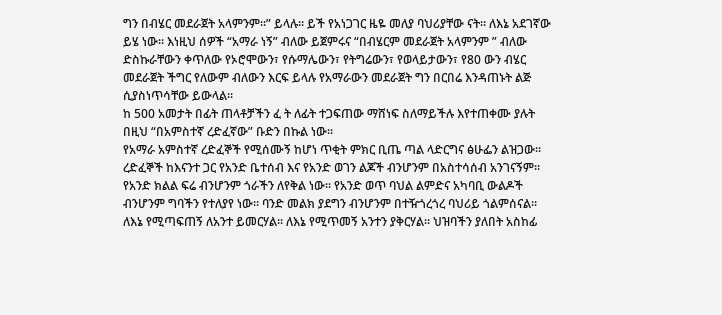ግን በብሄር መደራጀት አላምንም።” ይላሉ። ይች የአነጋገር ዜዬ መለያ ባህሪያቸው ናት። ለእኔ አደገኛው ይሄ ነው። እነዚህ ሰዎች “አማራ ነኝ” ብለው ይጀምሩና “በብሄርም መደራጀት አላምንም ” ብለው ድስኩራቸውን ቀጥለው የኦሮሞውን፣ የሱማሌውን፣ የትግሬውን፣ የወላይታውን፣ የ80 ውን ብሄር መደራጀት ችግር የለውም ብለውን እርፍ ይላሉ የአማራውን መደራጀት ግን በርበሬ እንዳጠኑት ልጅ ሲያስነጥሳቸው ይውላል።
ከ 500 አመታት በፊት ጠላቶቻችን ፈ ት ለፊት ተጋፍጠው ማሸነፍ ስለማይችሉ እየተጠቀሙ ያሉት በዚህ “በአምስተኛ ረድፈኛው” ቡድን በኩል ነው።
የአማራ አምስተኛ ረድፈኞች የሚሰሙኝ ከሆነ ጥቂት ምክር ቢጤ ጣል ላድርግና ፅሁፌን ልዝጋው። ረድፈኞች ከእናንተ ጋር የአንድ ቤተሰብ እና የአንድ ወገን ልጆች ብንሆንም በአስተሳሰብ አንገናኝም። የአንድ ክልል ፍሬ ብንሆንም ጎራችን ለየቅል ነው። የአንድ ወጥ ባህል ልምድና አካባቢ ውልዶች ብንሆንም ግባችን የተለያየ ነው። ባንድ መልክ ያደግን ብንሆንም በተዥጎረጎረ ባህሪይ ጎልምሰናል። ለእኔ የሚጣፍጠኝ ለአንተ ይመርሃል። ለእኔ የሚጥመኝ አንተን ያቅርሃል። ህዝባችን ያለበት አስከፊ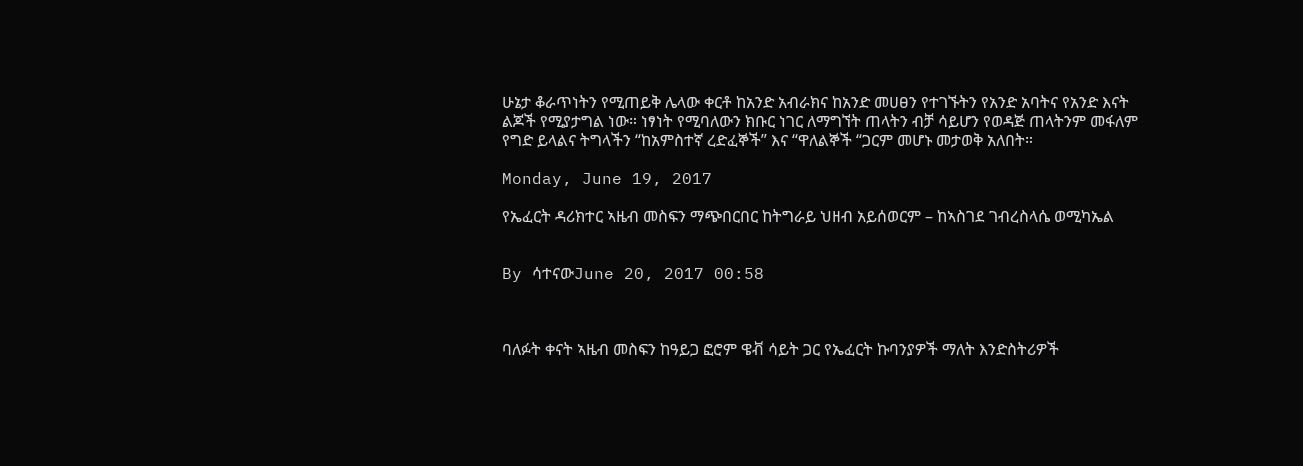ሁኔታ ቆራጥነትን የሚጠይቅ ሌላው ቀርቶ ከአንድ አብራክና ከአንድ መሀፀን የተገኙትን የአንድ አባትና የአንድ እናት ልጆች የሚያታግል ነው። ነፃነት የሚባለውን ክቡር ነገር ለማግኘት ጠላትን ብቻ ሳይሆን የወዳጅ ጠላትንም መፋለም የግድ ይላልና ትግላችን “ከአምስተኛ ረድፈኞች” እና “ዋለልኞች “ጋርም መሆኑ መታወቅ አለበት።

Monday, June 19, 2017

የኤፈርት ዳሪክተር ኣዜብ መስፍን ማጭበርበር ከትግራይ ህዘብ አይሰወርም – ከኣስገደ ገብረስላሴ ወሚካኤል


By ሳተናውJune 20, 2017 00:58



ባለፉት ቀናት ኣዜብ መስፍን ከዓይጋ ፎሮም ዌቭ ሳይት ጋር የኤፈርት ኩባንያዎች ማለት እንድስትሪዎች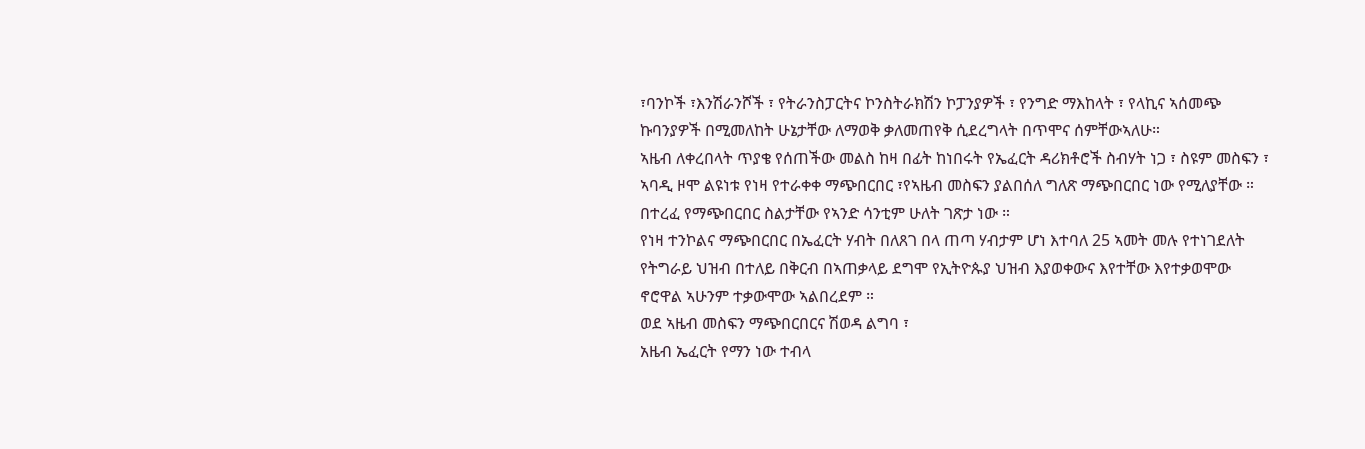፣ባንኮች ፣እንሽራንሾች ፣ የትራንስፓርትና ኮንስትራክሽን ኮፓንያዎች ፣ የንግድ ማእከላት ፣ የላኪና ኣሰመጭ ኩባንያዎች በሚመለከት ሁኔታቸው ለማወቅ ቃለመጠየቅ ሲደረግላት በጥሞና ሰምቸውኣለሁ።
ኣዜብ ለቀረበላት ጥያቄ የሰጠችው መልስ ከዛ በፊት ከነበሩት የኤፈርት ዳሪክቶሮች ስብሃት ነጋ ፣ ስዩም መስፍን ፣ ኣባዲ ዞሞ ልዩነቱ የነዛ የተራቀቀ ማጭበርበር ፣የኣዜብ መስፍን ያልበሰለ ግለጽ ማጭበርበር ነው የሚለያቸው ። በተረፈ የማጭበርበር ስልታቸው የኣንድ ሳንቲም ሁለት ገጽታ ነው ።
የነዛ ተንኮልና ማጭበርበር በኤፈርት ሃብት በለጸገ በላ ጠጣ ሃብታም ሆነ እተባለ 25 ኣመት መሉ የተነገደለት የትግራይ ህዝብ በተለይ በቅርብ በኣጠቃላይ ደግሞ የኢትዮጱያ ህዝብ እያወቀውና እየተቸው እየተቃወሞው ኖሮዋል ኣሁንም ተቃውሞው ኣልበረደም ።
ወደ ኣዜብ መስፍን ማጭበርበርና ሽወዳ ልግባ ፣
አዜብ ኤፈርት የማን ነው ተብላ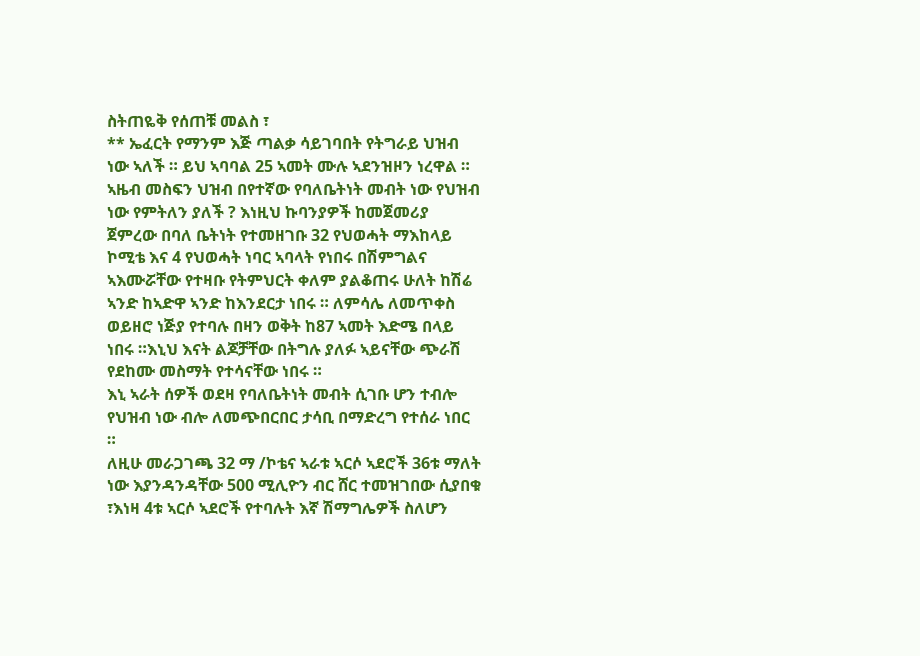ስትጠዬቅ የሰጠቹ መልስ ፣
** ኤፈርት የማንም እጅ ጣልቃ ሳይገባበት የትግራይ ህዝብ ነው ኣለች ። ይህ ኣባባል 25 ኣመት ሙሉ ኣደንዝዞን ነረዋል ። ኣዜብ መስፍን ህዝብ በየተኛው የባለቤትነት መብት ነው የህዝብ ነው የምትለን ያለች ? እነዚህ ኩባንያዎች ከመጀመሪያ ጀምረው በባለ ቤትነት የተመዘገቡ 32 የህወሓት ማእከላይ ኮሚቴ እና 4 የህወሓት ነባር ኣባላት የነበሩ በሽምግልና ኣእሙሯቸው የተዛቡ የትምህርት ቀለም ያልቆጠሩ ሁለት ከሽሬ ኣንድ ከኣድዋ ኣንድ ከእንደርታ ነበሩ ። ለምሳሌ ለመጥቀስ ወይዘሮ ነጅያ የተባሉ በዛን ወቅት ከ87 ኣመት እድሜ በላይ ነበሩ ።እኒህ እናት ልጆቻቸው በትግሉ ያለፉ ኣይናቸው ጭራሽ የደከሙ መስማት የተሳናቸው ነበሩ ።
እኒ ኣራት ሰዎች ወደዛ የባለቤትነት መብት ሲገቡ ሆን ተብሎ የህዝብ ነው ብሎ ለመጭበርበር ታሳቢ በማድረግ የተሰራ ነበር ።
ለዚሁ መራጋገጫ 32 ማ /ኮቴና ኣራቱ ኣርሶ ኣደሮች 36ቱ ማለት ነው እያንዳንዳቸው 500 ሚሊዮን ብር ሸር ተመዝገበው ሲያበቁ ፣እነዛ 4ቱ ኣርሶ ኣደሮች የተባሉት እኛ ሽማግሌዎች ስለሆን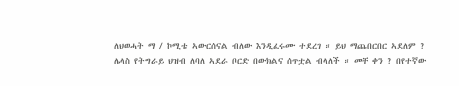ለህወሓት ማ / ኮሚቴ ኣውርሰናል ብለው እንዲፈሩሙ ተደረገ ። ይህ ማጨበርበር ኣደለም ?
ሌላስ የትግራይ ህዝብ ለባለ ኣደራ ቦርድ በውክልና ሰጥቷል ብላለች ። መቸ ቀን ? በየተኛው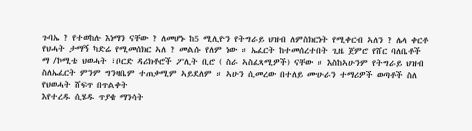ጉባኤ ? የተወከሉ እነማን ናቸው ? ለመሆኑ ከ5 ሚሊዮን የትግራይ ህዝብ ለምስክርነት የሚቀርብ ኣለን ? ሌላ ቀርቶ የህሓት ታማኝ ካድሬ የሚመሰክር ኣለ ? መልሱ የለም ነው ። ኤፈርት ከተመሰረተበት ጊዜ ጀምሮ የሸር ባለቤቶች ማ /ኮሚቴ ህወሓት ፣ቦርድ ዳሪክቶሮች ፖሊት ቢሮ ( ስራ ኣስፈጻሚዎች) ናቸው ። እስከኣሁንም የትግራይ ህዝብ ስለኤፈርት ምንም ግንዛቤም ተጠቃሚም ኣይደለም ። ኣሁን ሲመረው በተለይ ሙሁራን ተማሪዎች ወጣቶች ስለ የህወሓት ሸፍጥ በጥልቀት
እየተረዱ ሲሄዱ ጥያቄ ማንሳት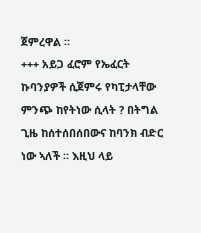ጀምረዋል ።
+++ አይጋ ፈሮም የኤፈርት ኩባንያዎች ሲጀምሩ የካፒታላቸው ምንጭ ከየትነው ሲላት ? በትግል ጊዜ ከሰተሰበሰበውና ከባንክ ብድር ነው ኣለች ። እዚህ ላይ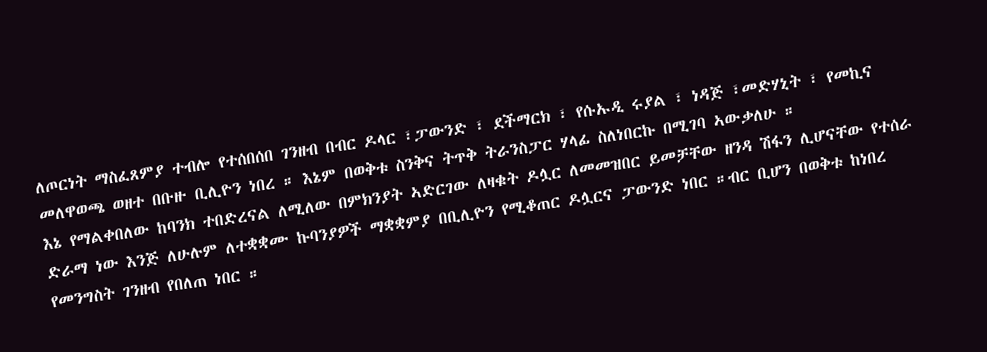ለጦርነት ማስፈጸምያ ተብሎ የተሰበሰበ ገንዘብ በብር ዶላር ፣ፓውንድ ፣ ደችማርክ ፣ የሱኡዲ ሩያል ፣ ነዳጅ ፣መድሃኒት ፣ የመኪና መለዋወጫ ወዘተ በቡዙ ቢሊዮን ነበረ ። እኔም በወቅቱ ስንቅና ትጥቅ ትራንስፓር ሃላፊ ስለነበርኩ በሚገባ ኣውቃለሁ ።
እኔ የማልቀበለው ከባንክ ተበድረናል ለሚለው በምክንያት ኣድርገው ለዛቁት ዶሏር ለመመዝበር ይመቻቸው ዘንዳ ሽፋን ሊሆናቸው የተሰራ ድራማ ነው እንጅ ለሁሉም ለተቋቋሙ ኩባንያዎች ማቋቋምያ በቢሊዮን የሚቆጠር ዶሏርና ፓውንድ ነበር ።ብር ቢሆን በወቅቱ ከነበረ የመንግስት ገንዘብ የበለጠ ነበር ።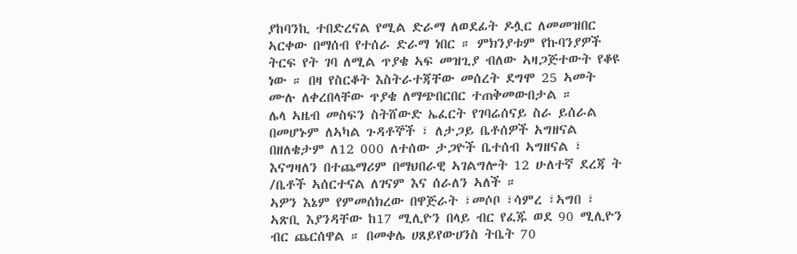ያከባንኪ ተበድረናል የሚል ድራማ ለወደፊት ዶሏር ለመመዝበር ኣርቀው በማሰብ የተሰራ ድራማ ነበር ። ምክንያቱም የኩባንያዎች ትርፍ የት ገባ ለሚል ጥያቄ ኣፍ መዝጊያ ብለው ኣዛጋጅተውት የቆዩ ነው ። በዛ የስርቆት እስትራተጃቸው መሰረት ደግሞ 25 ኣመት ሙሉ ለቀረበላቸው ጥያቄ ለማጭበርበር ተጠቅመውበታል ።
ሌላ ኣዜብ መስፍን ስትሸውድ ኤፈርት የገባሬሰናይ ስራ ይሰራል በመሆኑም ለኣካል ጉዳቶኞች ፣ ለታጋይ ቤቶሰዎች አግዘናል በዘለቄታም ለ12 000 ለተሰው ታጋዮች ቤተሰብ ኣግዘናል ፣ እናግዛለን በተጨማሪም በማህበራዊ ኣገልግሎት 12 ሁለተኛ ደረጃ ት /ቤቶች ኣሰርተናል ለገናም እና ሰራለን ኣለች ።
ኣዎን እኔም የምመሰክረው በዋጅራት ፣መሶቦ ፣ሳምረ ፣ኣግበ ፣ ኣጽቢ እያንዳቸው ከ17 ሚሊዮን በላይ ብር የፈጁ ወደ 90 ሚሊዮን ብር ጨርሰዋል ። በመቀሌ ሀጸይየውሀንስ ትቤት 70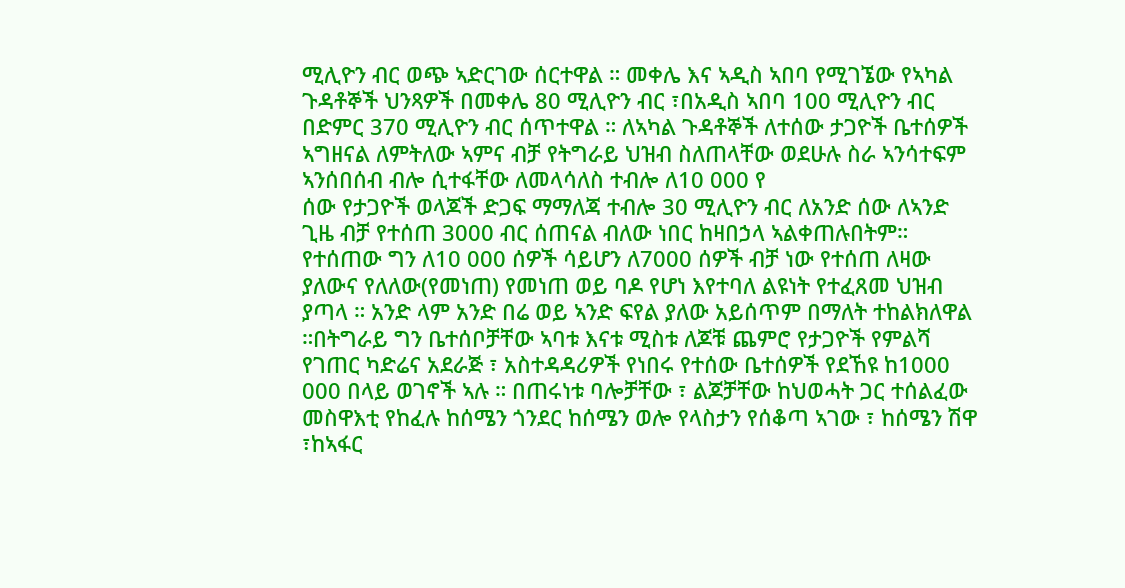ሚሊዮን ብር ወጭ ኣድርገው ሰርተዋል ። መቀሌ እና ኣዲስ ኣበባ የሚገኜው የኣካል ጉዳቶኞች ህንጻዎች በመቀሌ 80 ሚሊዮን ብር ፣በአዲስ ኣበባ 100 ሚሊዮን ብር በድምር 370 ሚሊዮን ብር ሰጥተዋል ። ለኣካል ጉዳቶኞች ለተሰው ታጋዮች ቤተሰዎች ኣግዘናል ለምትለው ኣምና ብቻ የትግራይ ህዝብ ስለጠላቸው ወደሁሉ ስራ ኣንሳተፍም ኣንሰበሰብ ብሎ ሲተፋቸው ለመላሳለስ ተብሎ ለ10 000 የ
ሰው የታጋዮች ወላጆች ድጋፍ ማማለጃ ተብሎ 30 ሚሊዮን ብር ለአንድ ሰው ለኣንድ ጊዜ ብቻ የተሰጠ 3000 ብር ሰጠናል ብለው ነበር ከዛበኃላ ኣልቀጠሉበትም። የተሰጠው ግን ለ10 000 ሰዎች ሳይሆን ለ7000 ሰዎች ብቻ ነው የተሰጠ ለዛው ያለውና የለለው(የመነጠ) የመነጠ ወይ ባዶ የሆነ እየተባለ ልዩነት የተፈጸመ ህዝብ ያጣላ ። አንድ ላም አንድ በሬ ወይ ኣንድ ፍየል ያለው አይሰጥም በማለት ተከልክለዋል ።በትግራይ ግን ቤተሰቦቻቸው ኣባቱ እናቱ ሚስቱ ለጆቹ ጨምሮ የታጋዮች የምልሻ የገጠር ካድሬና አደራጅ ፣ አስተዳዳሪዎች የነበሩ የተሰው ቤተሰዎች የደኸዩ ከ1000 000 በላይ ወገኖች ኣሉ ። በጠሩነቱ ባሎቻቸው ፣ ልጆቻቸው ከህወሓት ጋር ተሰልፈው መስዋእቲ የከፈሉ ከሰሜን ጎንደር ከሰሜን ወሎ የላስታን የሰቆጣ ኣገው ፣ ከሰሜን ሽዋ ፣ከኣፋር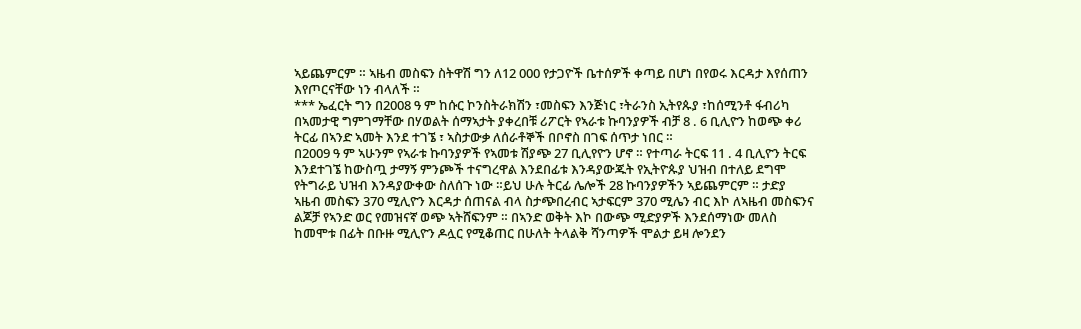ኣይጨምርም ። ኣዜብ መስፍን ስትዋሽ ግን ለ12 000 የታጋዮች ቤተሰዎች ቀጣይ በሆነ በየወሩ እርዳታ እየሰጠን እየጦርናቸው ነን ብላለች ።
*** ኤፈርት ግን በ2008 ዓ ም ከሱር ኮንስትራክሽን ፣መስፍን እንጅነር ፣ትራንስ ኢትየጱያ ፣ከሰሚንቶ ፋብሪካ በኣመታዊ ግምገማቸው በሃወልት ሰማኣታት ያቀረበቹ ሪፖርት የኣራቱ ኩባንያዎች ብቻ 8 . 6 ቢሊዮን ከወጭ ቀሪ ትርፊ በኣንድ ኣመት እንደ ተገኜ ፣ ኣስታውቃ ለሰራቶኞች በቦኖስ በገፍ ሰጥታ ነበር ።
በ2009 ዓ ም ኣሁንም የኣራቱ ኩባንያዎች የኣመቱ ሽያጭ 27 ቢሊየዮን ሆኖ ። የተጣራ ትርፍ 11 . 4 ቢሊዮን ትርፍ እንደተገኜ ከውስጧ ታማኝ ምንጮች ተናግረዋል እንደበፊቱ እንዳያውጁት የኢትዮጱያ ህዝብ በተለይ ደግሞ የትግራይ ህዝብ እንዳያውቀው ስለሰጉ ነው ።ይህ ሁሉ ትርፊ ሌሎች 28 ኩባንያዎችን ኣይጨምርም ። ታድያ ኣዜብ መስፍን 370 ሚሊዮን እርዳታ ሰጠናል ብላ ስታጭበረብር ኣታፍርም 370 ሚሌን ብር እኮ ለኣዜብ መስፍንና ልጆቻ የኣንድ ወር የመዝናኛ ወጭ ኣትሸፍንም ። በኣንድ ወቅት እኮ በውጭ ሚድያዎች እንደሰማነው መለስ ከመሞቱ በፊት በቡዙ ሚሊዮን ዶሏር የሚቆጠር በሁለት ትላልቅ ሻንጣዎች ሞልታ ይዛ ሎንደን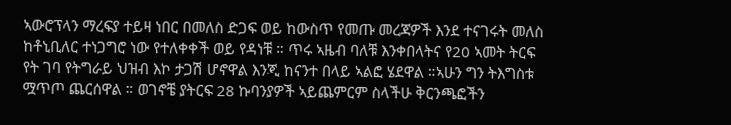ኣውሮፕላን ማረፍያ ተይዛ ነበር በመለስ ድጋፍ ወይ ከውስጥ የመጡ መረጃዎች እንደ ተናገሩት መለስ ከቶኒቢለር ተነጋግሮ ነው የተለቀቀች ወይ የዳነቹ ። ጥሩ ኣዜብ ባለቹ እንቀበላትና የ20 ኣመት ትርፍ የት ገባ የትግራይ ህዝብ እኮ ታጋሽ ሆኖዋል እንጂ ከናንተ በላይ ኣልፎ ሄደዋል ።ኣሁን ግን ትእግስቱ ሟጥጦ ጨርሰዋል ። ወገኖቼ ያትርፍ 28 ኩባንያዎች ኣይጨምርም ስላችሁ ቅርንጫፎችን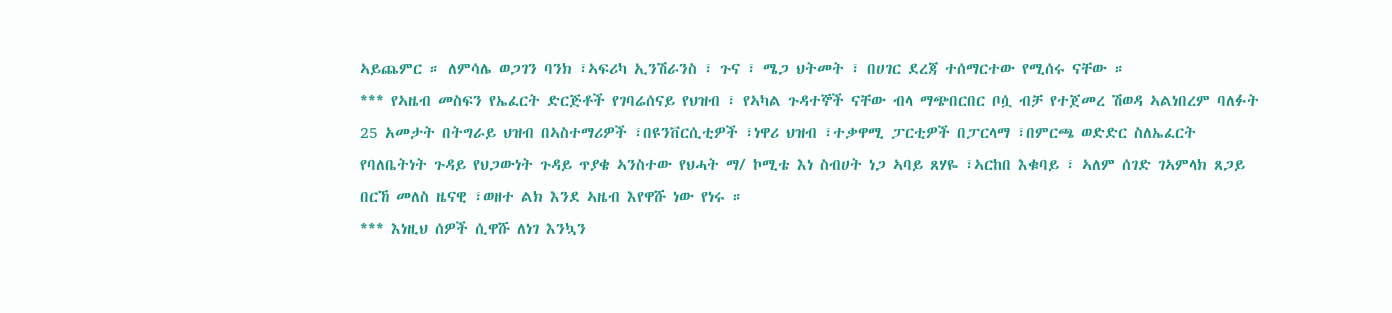ኣይጨምር ። ለምሳሌ ወጋገን ባንክ ፣ኣፍሪካ ኢንሽራንስ ፣ ጉና ፣ ሜጋ ህትመት ፣ በሀገር ደረጃ ተሰማርተው የሚሰሩ ናቸው ።
*** የኣዜብ መስፍን የኤፈርት ድርጅቶች የገባሬሰናይ የህዝብ ፣ የኣካል ጉዳተኞች ናቸው ብላ ማጭበርበር ቦሷ ብቻ የተጀመረ ሽወዳ ኣልነበረም ባለፉት 25 አመታት በትግራይ ህዝብ በኣስተማሪዎች ፣በዩንቨርሲቲዎች ፣ነዋሪ ህዝብ ፣ተቃዋሚ ፓርቲዎች በፓርላማ ፣በምርጫ ወድድር ስለኤፈርት የባለቤትነት ጉዳይ የህጋውነት ጉዳይ ጥያቄ ኣንስተው የህሓት ማ/ ኮሚቴ እነ ስብሀት ነጋ ኣባይ ጸሃዬ ፣ኣርከበ እቁባይ ፣ ኣለም ሰገድ ገኣምላክ ጸጋይ በርኸ መለስ ዜናዊ ፣ወዘተ ልክ እንደ ኣዜብ እየዋሹ ነው የነሩ ።
*** እነዚህ ሰዎች ሲዋሹ ለነገ እንኳን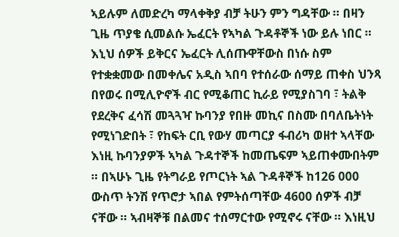ኣይሉም ለመድረካ ማላቀቅያ ብቻ ትሁን ምን ግዳቸው ። በዛን ጊዜ ጥያቄ ሲመልሱ ኤፈርት የኣካል ጉዳቶኞች ነው ይሉ ነበር ።
እኒህ ሰዎች ይቅርና ኤፈርት ሊሰጡዋቸውስ በነሱ ስም የተቋቋመው በመቀሌና አዲስ ኣበባ የተሰራው ሰማይ ጠቀስ ህንጻ በየወሩ በሚሊዮኖች ብር የሚቆጠር ኪራይ የሚያስገባ ፣ ትልቅ የደረቅና ፈሳሽ መጓጓዣ ኩባንያ የበዙ መኪና በስሙ በባለቤትነት የሚነገድበት ፣ የከፍት ርቢ የውሃ መጣርያ ፋብሪካ ወዘተ ኣላቸው እነዚ ኩባንያዎች ኣካል ጉዳተኞች ከመጤፍም ኣይጠቀሙበትም ። በኣሁኑ ጊዜ የትግራይ የጦርነት ኣል ጉዳቶኞች ከ126 000 ውስጥ ትንሽ የጥሮታ ኣበል የምትሰጣቸው 4600 ሰዎች ብቻ ናቸው ። ኣብዛኞቹ በልመና ተሰማርተው የሚኖሩ ናቸው ። እነዚህ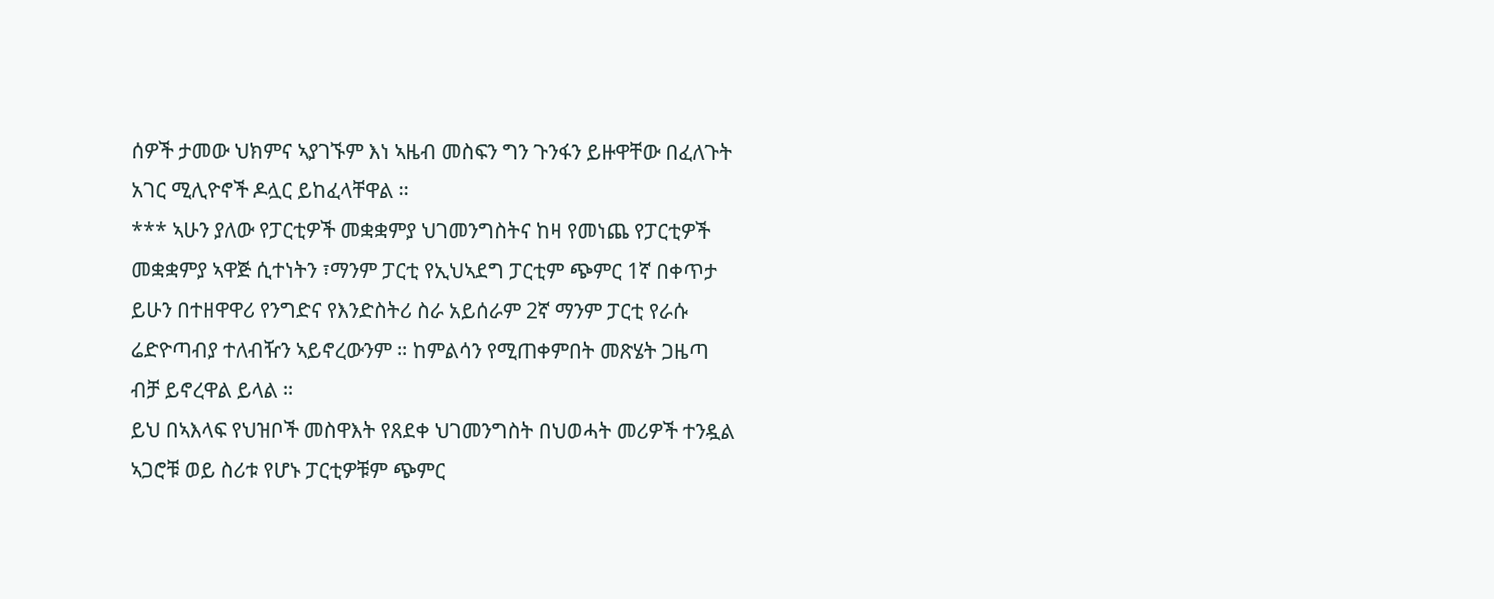ሰዎች ታመው ህክምና ኣያገኙም እነ ኣዜብ መስፍን ግን ጉንፋን ይዙዋቸው በፈለጉት አገር ሚሊዮኖች ዶሏር ይከፈላቸዋል ።
*** ኣሁን ያለው የፓርቲዎች መቋቋምያ ህገመንግስትና ከዛ የመነጨ የፓርቲዎች መቋቋምያ ኣዋጅ ሲተነትን ፣ማንም ፓርቲ የኢህኣደግ ፓርቲም ጭምር 1ኛ በቀጥታ ይሁን በተዘዋዋሪ የንግድና የእንድስትሪ ስራ አይሰራም 2ኛ ማንም ፓርቲ የራሱ ሬድዮጣብያ ተለብዥን ኣይኖረውንም ። ከምልሳን የሚጠቀምበት መጽሄት ጋዜጣ ብቻ ይኖረዋል ይላል ።
ይህ በኣእላፍ የህዝቦች መስዋእት የጸደቀ ህገመንግስት በህወሓት መሪዎች ተንዷል ኣጋሮቹ ወይ ስሪቱ የሆኑ ፓርቲዎቹም ጭምር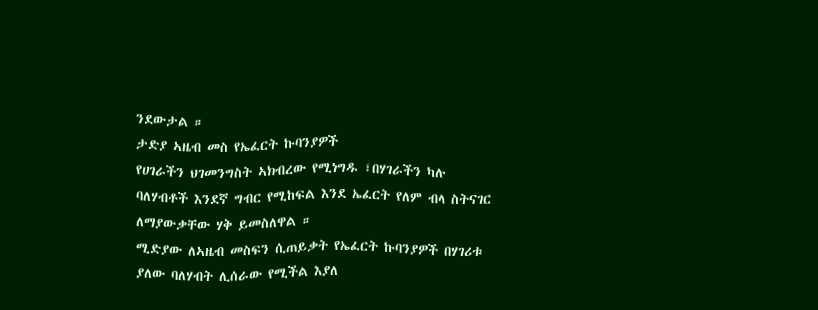ንደውታል ።
ታድያ ኣዜብ መስ የኤፈርት ኩባንያዎች
የሀገራችን ህገመንግስት ኣክብረው የሚነግዱ ፣በሃገራችን ካሉ ባለሃብቶች እንደኛ ግብር የሚከፍል እንደ ኤፈርት የለም ብላ ስትናገር ለማያውቃቸው ሃቅ ይመስለዋል ።
ሚድያው ለኣዜብ መስፍን ሲጠይቃት የኤፈርት ኩባንያዎች በሃገሪቱ ያለው ባለሃብት ሊሰራው የሚችል እያለ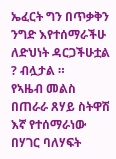ኤፈርት ግን በጥቃቅን ንግድ እየተሰማራችሁ ለድህነት ዳርጋችሁቷል ? ብሏታል ።
የኣዜብ መልስ በጠራራ ጸሃይ ስትዋሽ እኛ የተሰማራነው በሃገር ባለሃፍት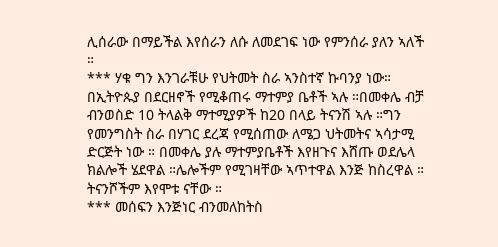ሊሰራው በማይችል እየሰራን ለሱ ለመደገፍ ነው የምንሰራ ያለን ኣለች ።
*** ሃቁ ግን እንገራቹሁ የህትመት ስራ ኣንስተኛ ኩባንያ ነው። በኢትዮጱያ በደርዘኖች የሚቆጠሩ ማተምያ ቤቶች ኣሉ ።በመቀሌ ብቻ ብንወስድ 10 ትላልቅ ማተሚያዎች ከ20 በላይ ትናንሽ ኣሉ ።ግን የመንግስት ስራ በሃገር ደረጃ የሚሰጠው ለሜጋ ህትመትና ኣሳታሚ ድርጅት ነው ። በመቀሌ ያሉ ማተምያቤቶች እየዘጉና እሸጡ ወደሌላ ክልሎች ሄደዋል ።ሌሎችም የሚገዛቸው ኣጥተዋል እንጅ ከስረዋል ። ትናንሾችም እየሞቱ ናቸው ።
*** መሰፍን እንጅነር ብንመለከትስ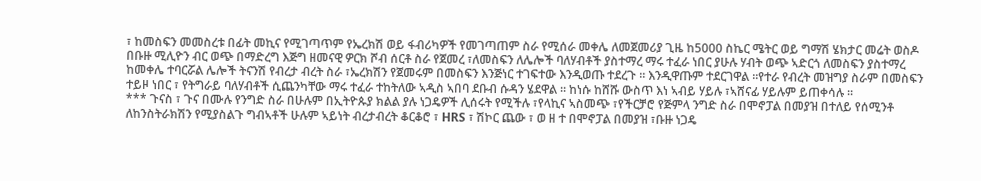፣ ከመስፍን መመስረቱ በፊት መኪና የሚገጣጥም የኤረክሽ ወይ ፋብሪካዎች የመገጣጠም ስራ የሚሰራ መቀሌ ለመጀመሪያ ጊዜ ከ5000 ስኬር ሜትር ወይ ግማሽ ሄክታር መሬት ወስዶ በቡዙ ሚሊዮን ብር ወጭ በማድረግ እጅግ ዘመናዊ ዎርክ ሾብ ሰርቶ ስራ የጀመረ ፣ለመስፍን ለሌሎች ባለሃብቶች ያስተማረ ማሩ ተፈራ ነበር ያሁሉ ሃብት ወጭ ኣድርጎ ለመስፍን ያስተማረ ከመቀሌ ተባርሯል ሌሎች ትናንሽ የብረታ ብረት ስራ ፣ኤረክሽን የጀመሩም በመስፍን እንጅነር ተገፍተው እንዲወጡ ተደረጉ ። እንዲዋጡም ተደርገዋል ።የተራ የብረት መዝግያ ስራም በመስፍን ተይዞ ነበር ፣ የትግራይ ባለሃብቶች ሲጨንካቸው ማሩ ተፈራ ተከትለው ኣዲስ ኣበባ ደቡብ ሱዳን ሄደዋል ። ከነሱ ከሸሹ ውስጥ እነ ኣብይ ሃይሉ ፣ኣሸናፊ ሃይሉም ይጠቀሳሉ ።
*** ጉናስ ፣ ጉና በሙሉ የንግድ ስራ በሁሉም በኢትዮጱያ ክልል ያሉ ነጋዴዎች ሊሰሩት የሚችሉ ፣የላኪና ኣስመጭ ፣የችርቻሮ የጅምላ ንግድ ስራ በሞኖፓል በመያዝ በተለይ የሰሚንቶ ለከንስትራክሽን የሚያስልጉ ግብኣቶች ሁሉም ኣይነት ብረታብረት ቆርቆሮ ፣ HRS ፣ ሽኮር ጨው ፣ ወ ዘ ተ በሞኖፓል በመያዝ ፣ቡዙ ነጋዴ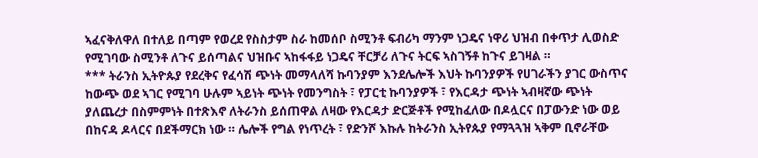ኣፈናቅለዋለ በተለይ በጣም የወረደ የስስታም ስራ ከመሰቦ ስሚንቶ ፍብሪካ ማንም ነጋዴና ነዋሪ ህዝብ በቀጥታ ሊወስድ የሚገባው ስሚንቶ ለጉና ይሰጣልና ህዝቡና ኣከፋፋይ ነጋዴና ቸርቻሪ ለጉና ትርፍ ኣስገኝቶ ከጉና ይገዛል ።
*** ትራንስ ኢትዮጱያ የደረቅና የፈሳሽ ጭነት መማላለሻ ኩባንያም እንደሌሎች እህት ኩባንያዎች የሀገራችን ያገር ውስጥና ከውጭ ወደ ኣገር የሚገባ ሁሉም ኣይነት ጭነት የመንግስት ፣ የፓርቲ ኩባንያዎች ፣ የእርዳታ ጭነት ኣብዛኛው ጭነት ያለጨረታ በስምምነት በተጽእኖ ለትራንስ ይሰጠዋል ለዛው የእርዳታ ድርጅቶች የሚከፈለው በዶሏርና በፓውንድ ነው ወይ በከናዳ ዶላርና በደችማርክ ነው ። ሌሎች የግል የነጥረት ፣ የድንሾ እኩሉ ከትራንስ ኢትየጱያ የማጓጓዝ ኣቅም ቢኖራቸው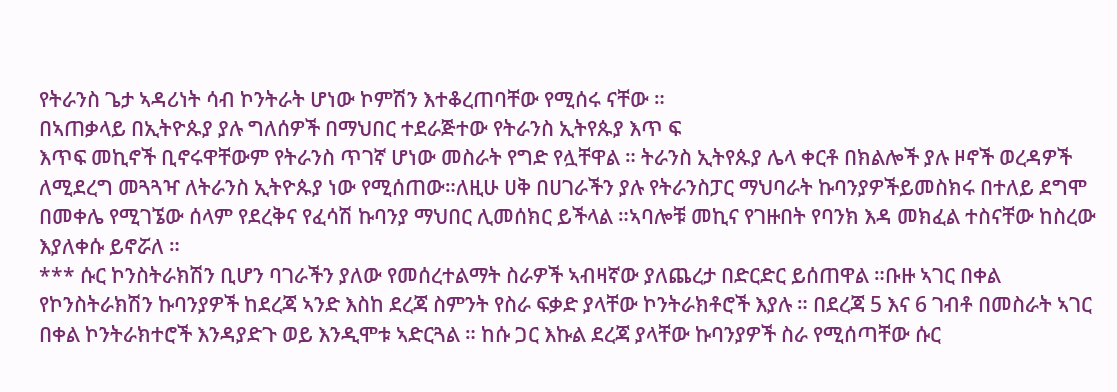የትራንስ ጌታ ኣዳሪነት ሳብ ኮንትራት ሆነው ኮምሽን እተቆረጠባቸው የሚሰሩ ናቸው ።
በኣጠቃላይ በኢትዮጱያ ያሉ ግለሰዎች በማህበር ተደራጅተው የትራንስ ኢትየጱያ እጥ ፍ
እጥፍ መኪኖች ቢኖሩዋቸውም የትራንስ ጥገኛ ሆነው መስራት የግድ የሏቸዋል ። ትራንስ ኢትየጱያ ሌላ ቀርቶ በክልሎች ያሉ ዞኖች ወረዳዎች ለሚደረግ መጓጓዣ ለትራንስ ኢትዮጱያ ነው የሚሰጠው።ለዚሁ ሀቅ በሀገራችን ያሉ የትራንስፓር ማህባራት ኩባንያዎችይመስክሩ በተለይ ደግሞ በመቀሌ የሚገኜው ሰላም የደረቅና የፈሳሽ ኩባንያ ማህበር ሊመሰክር ይችላል ።ኣባሎቹ መኪና የገዙበት የባንክ እዳ መክፈል ተስናቸው ከስረው እያለቀሱ ይኖሯለ ።
*** ሱር ኮንስትራክሽን ቢሆን ባገራችን ያለው የመሰረተልማት ስራዎች ኣብዛኛው ያለጨረታ በድርድር ይሰጠዋል ።ቡዙ ኣገር በቀል የኮንስትራክሽን ኩባንያዎች ከደረጃ ኣንድ እስከ ደረጃ ስምንት የስራ ፍቃድ ያላቸው ኮንትራክቶሮች እያሉ ። በደረጃ 5 እና 6 ገብቶ በመስራት ኣገር በቀል ኮንትራክተሮች እንዳያድጉ ወይ እንዲሞቱ ኣድርጓል ። ከሱ ጋር እኩል ደረጃ ያላቸው ኩባንያዎች ስራ የሚሰጣቸው ሱር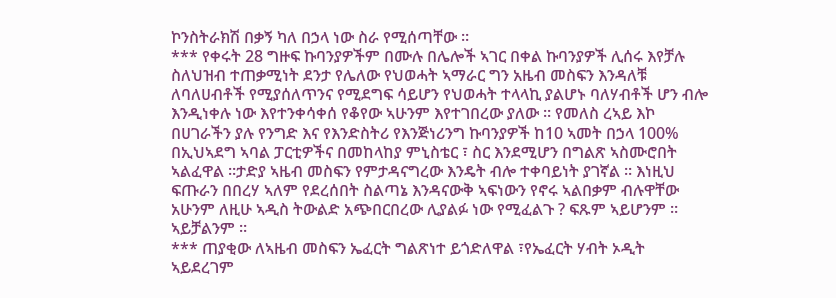ኮንስትራክሽ በቃኝ ካለ በኃላ ነው ስራ የሚሰጣቸው ።
*** የቀሩት 28 ግዙፍ ኩባንያዎችም በሙሉ በሌሎች ኣገር በቀል ኩባንያዎች ሊሰሩ እየቻሉ ስለህዝብ ተጠቃሚነት ደንታ የሌለው የህወሓት ኣማራር ግን አዜብ መስፍን እንዳለቹ ለባለሀብቶች የሚያሰለጥንና የሚደግፍ ሳይሆን የህወሓት ተላላኪ ያልሆኑ ባለሃብቶች ሆን ብሎ እንዲነቀሉ ነው እየተንቀሳቀሰ የቆየው ኣሁንም እየተገበረው ያለው ። የመለስ ረኣይ እኮ በሀገራችን ያሉ የንግድ እና የእንድስትሪ የእንጅነሪንግ ኩባንያዎች ከ10 ኣመት በኃላ 100% በኢህኣደግ ኣባል ፓርቲዎችና በመከላከያ ምኒስቴር ፣ ስር እንደሚሆን በግልጽ ኣስሙሮበት ኣልፈዋል ።ታድያ ኣዜብ መስፍን የምታዳናግረው እንዴት ብሎ ተቀባይነት ያገኛል ። እነዚህ ፍጡራን በበረሃ ኣለም የደረሰበት ስልጣኔ እንዳናውቅ ኣፍነውን የኖሩ ኣልበቃም ብሉዋቸው አሁንም ለዚሁ ኣዲስ ትውልድ አጭበርበረው ሊያልፉ ነው የሚፈልጉ ? ፍጹም ኣይሆንም ። ኣይቻልንም ።
*** ጠያቂው ለኣዜብ መስፍን ኤፈርት ግልጽነተ ይጎድለዋል ፣የኤፈርት ሃብት ኦዲት ኣይደረገም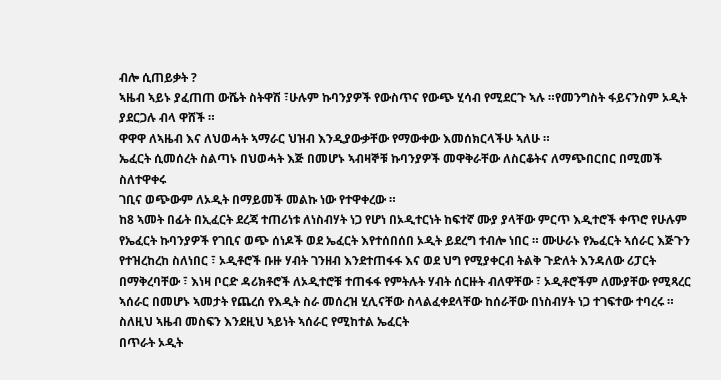ብሎ ሲጠይቃት ?
ኣዜብ ኣይኑ ያፈጠጠ ውሼት ስትዋሽ ፣ሁሉም ኩባንያዎች የውስጥና የውጭ ሂሳብ የሚደርጉ ኣሉ ።የመንግስት ፋይናንስም ኦዲት ያደርጋሉ ብላ ዋሸች ።
ዋዋዋ ለኣዜብ እና ለህወሓት ኣማራር ህዝብ እንዲያውቃቸው የማውቀው እመሰክርላችሁ ኣለሁ ።
ኤፈርት ሲመሰረት ስልጣኑ በህወሓት እጅ በመሆኑ ኣብዛኞቹ ኩባንያዎች መዋቅራቸው ለስርቆትና ለማጭበርበር በሚመች ስለተዋቀሩ
ገቢና ወጭውም ለኦዲት በማይመች መልኩ ነው የተዋቀረው ።
ከ8 ኣመት በፊት በኢፈርት ደረጃ ተጠሪነቱ ለነስብሃት ነጋ የሆነ በኦዲተርነት ከፍተኛ ሙያ ያላቸው ምርጥ እዲተሮች ቀጥሮ የሁሉም የኤፈርት ኩባንያዎች የገቢና ወጭ ሰነዶች ወደ ኤፈርት እየተሰበሰበ ኦዲት ይደረግ ተብሎ ነበር ። ሙሁራኑ የኤፈርት ኣሰራር እጅጉን የተዝረከረከ ስለነበር ፣ ኦዲቶሮች ቡዙ ሃብት ገንዘብ እንደተጠፋፋ እና ወደ ህግ የሚያቀርብ ትልቅ ጉድለት እንዳለው ሪፓርት በማቅረባቸው ፣ እነዛ ቦርድ ዳሪክቶሮች ለኦዲተሮቹ ተጠፋፋ የምትሉት ሃብት ሰርዙት ብለዋቸው ፣ ኦዲቶሮችም ለሙያቸው የሚጻረር ኣሰራር በመሆኑ ኣመታት የጨረሰ የእዲት ስራ መሰረዝ ሂሊናቸው ስላልፈቀደላቸው ከሰራቸው በነስብሃት ነጋ ተገፍተው ተባረሩ ።
ስለዚህ ኣዜብ መስፍን እንደዚህ ኣይነት ኣሰራር የሚከተል ኤፈርት
በጥራት ኦዲት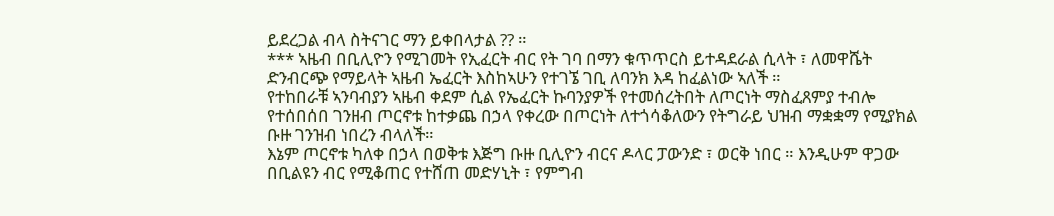ይደረጋል ብላ ስትናገር ማን ይቀበላታል ?? ።
*** ኣዜብ በቢሊዮን የሚገመት የኢፈርት ብር የት ገባ በማን ቁጥጥርስ ይተዳደራል ሲላት ፣ ለመዋሼት ድንብርጭ የማይላት ኣዜብ ኤፈርት እስከኣሁን የተገኜ ገቢ ለባንክ እዳ ከፈልነው ኣለች ።
የተከበራቹ ኣንባብያን ኣዜብ ቀደም ሲል የኤፈርት ኩባንያዎች የተመሰረትበት ለጦርነት ማስፈጸምያ ተብሎ የተሰበሰበ ገንዘብ ጦርኖቱ ከተቃጨ በኃላ የቀረው በጦርነት ለተጎሳቆለውን የትግራይ ህዝብ ማቋቋማ የሚያክል ቡዙ ገንዝብ ነበረን ብላለች።
እኔም ጦርኖቱ ካለቀ በኃላ በወቅቱ እጅግ ቡዙ ቢሊዮን ብርና ዶላር ፓውንድ ፣ ወርቅ ነበር ። እንዲሁም ዋጋው በቢልዩን ብር የሚቆጠር የተሸጠ መድሃኒት ፣ የምግብ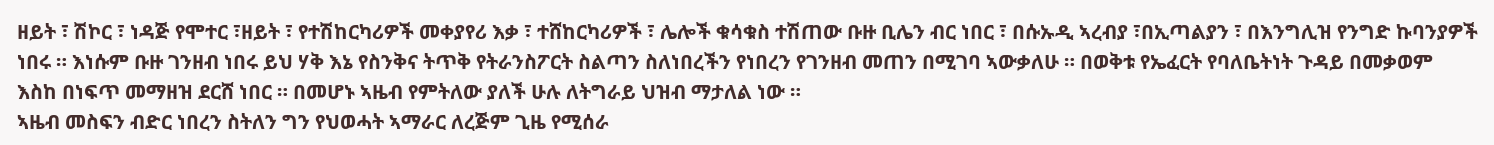ዘይት ፣ ሽኮር ፣ ነዳጅ የሞተር ፣ዘይት ፣ የተሽከርካሪዎች መቀያየሪ እቃ ፣ ተሸከርካሪዎች ፣ ሌሎች ቁሳቁስ ተሽጠው ቡዙ ቢሌን ብር ነበር ፣ በሱኡዲ ኣረብያ ፣በኢጣልያን ፣ በእንግሊዝ የንግድ ኩባንያዎች ነበሩ ። እነሱም ቡዙ ገንዘብ ነበሩ ይህ ሃቅ እኔ የስንቅና ትጥቅ የትራንስፖርት ስልጣን ስለነበረችን የነበረን የገንዘብ መጠን በሚገባ ኣውቃለሁ ። በወቅቱ የኤፈርት የባለቤትነት ጉዳይ በመቃወም
እስከ በነፍጥ መማዘዝ ደርሸ ነበር ። በመሆኑ ኣዜብ የምትለው ያለች ሁሉ ለትግራይ ህዝብ ማታለል ነው ።
ኣዜብ መስፍን ብድር ነበረን ስትለን ግን የህወሓት ኣማራር ለረጅም ጊዜ የሚሰራ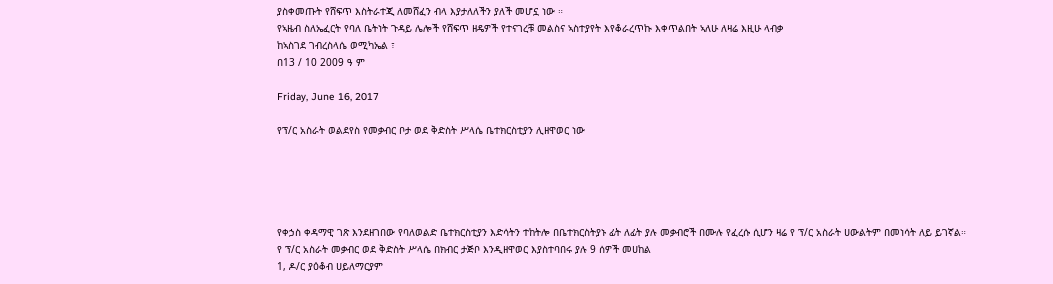ያስቀመጡት የሸፍጥ እስትራተጂ ለመሸፈን ብላ እያታለለችን ያለች መሆኗ ነው ።
የኣዜብ ስለኤፈርት የባለ ቤትነት ጉዳይ ሌሎች የሸፍጥ ዘዴዎች የተናገረቹ መልስና ኣስተያየት እየቆራረጥኩ እቀጥልበት ኣለሁ ለዛሬ እዚሁ ላብቃ
ከኣስገደ ገብረስላሴ ወሚካኤል ፣
በ13 / 10 2009 ዓ ም

Friday, June 16, 2017

የፕ/ር አስራት ወልደየስ የመቃብር ቦታ ወደ ቅድስት ሥላሴ ቤተክርስቲያን ሊዘዋወር ነው





የቀኃስ ቀዳማዊ ገጽ እንደዘገበው የባለወልድ ቤተክርስቲያን እድሳትን ተከትሎ በቤተክርስትያኑ ፊት ለፊት ያሉ መቃብሮች በሙሉ የፈረሱ ሲሆን ዛሬ የ ፕ/ር አስራት ሀውልትም በመነሳት ለይ ይገኛል።
የ ፕ/ር አስራት መቃብር ወደ ቅድስት ሥላሴ በክብር ታጅቦ እንዲዘዋወር እያስተባበሩ ያሉ 9 ሰዎች መሀከል
1, ዶ/ር ያዕቆብ ሀይለማርያም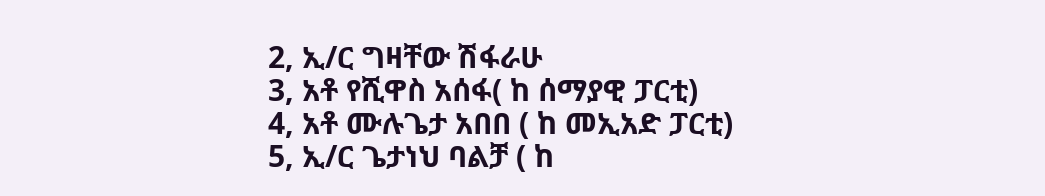2, ኢ/ር ግዛቸው ሽፋራሁ
3, አቶ የሺዋስ አሰፋ( ከ ሰማያዊ ፓርቲ)
4, አቶ ሙሉጌታ አበበ ( ከ መኢአድ ፓርቲ)
5, ኢ/ር ጌታነህ ባልቻ ( ከ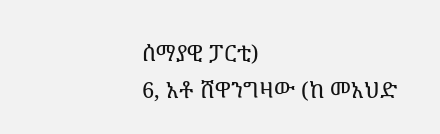ሰማያዊ ፓርቲ)
6, አቶ ሸዋንግዛው (ከ መአህድ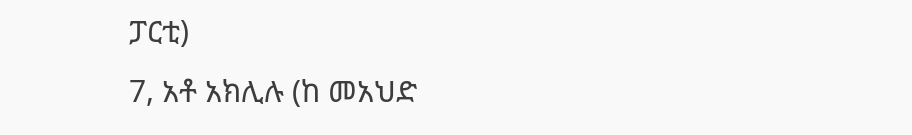ፓርቲ)
7, አቶ አክሊሉ (ከ መአህድ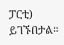ፓርቲ)
ይገኙበታል።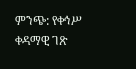ምንጭ: የቀኅሥ ቀዳማዊ ገጽ